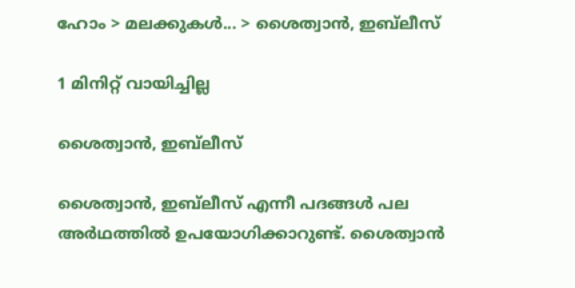ഹോം > മലക്കുകള്‍... > ശൈത്വാന്‍, ഇബ്‌ലീസ്

1 മിനിറ്റ് വായിച്ചില്ല

ശൈത്വാന്‍, ഇബ്‌ലീസ്

ശൈത്വാൻ, ഇബ്‌ലീസ് എന്നീ പദങ്ങൾ പല അർഥത്തിൽ ഉപയോഗിക്കാറുണ്ട്. ശൈത്വാൻ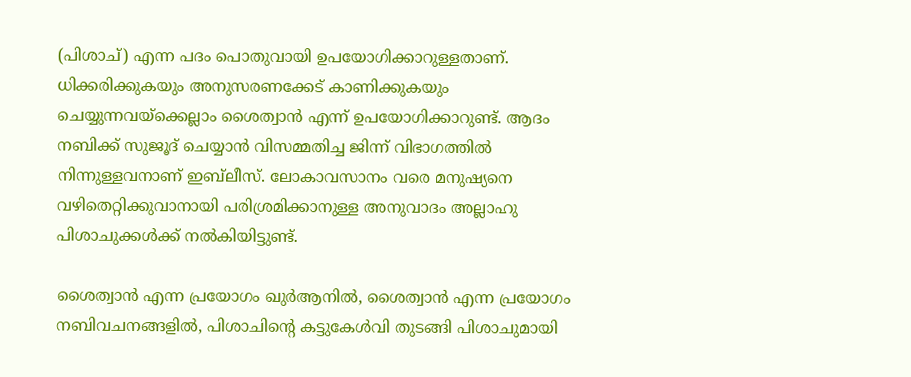(പിശാച്) എന്ന പദം പൊതുവായി ഉപയോഗിക്കാറുള്ളതാണ്. ധിക്കരിക്കുകയും അനുസരണക്കേട് കാണിക്കുകയും ചെയ്യുന്നവയ്ക്കെല്ലാം ശൈത്വാൻ എന്ന് ഉപയോഗിക്കാറുണ്ട്. ആദം നബിക്ക് സുജൂദ് ചെയ്യാൻ വിസമ്മതിച്ച ജിന്ന് വിഭാഗത്തിൽ നിന്നുള്ളവനാണ് ഇബ്‌ലീസ്. ലോകാവസാനം വരെ മനുഷ്യനെ വഴിതെറ്റിക്കുവാനായി പരിശ്രമിക്കാനുള്ള അനുവാദം അല്ലാഹു പിശാചുക്കൾക്ക് നൽകിയിട്ടുണ്ട്.

ശൈത്വാന്‍ എന്ന പ്രയോഗം ഖുര്‍ആനില്‍, ശൈത്വാന്‍ എന്ന പ്രയോഗം നബിവചനങ്ങളിൽ, പിശാചിന്റെ കട്ടുകേള്‍വി തുടങ്ങി പിശാചുമായി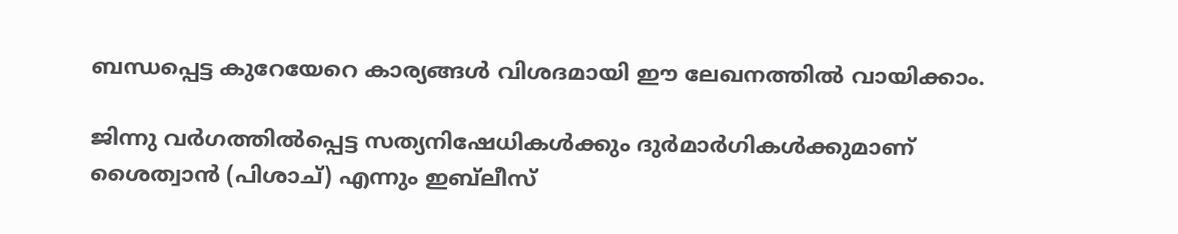ബന്ധപ്പെട്ട കുറേയേറെ കാര്യങ്ങൾ വിശദമായി ഈ ലേഖനത്തിൽ വായിക്കാം.

ജിന്നു വര്‍ഗത്തില്‍പ്പെട്ട സത്യനിഷേധികള്‍ക്കും ദുര്‍മാര്‍ഗികള്‍ക്കുമാണ് ശൈത്വാന്‍ (പിശാച്) എന്നും ഇബ്‌ലീസ്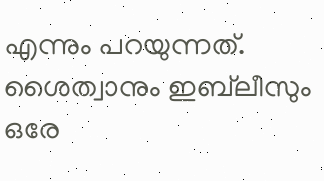എന്നും പറയുന്നത്. ശൈത്വാനും ഇബ്‌ലീസും ഒരേ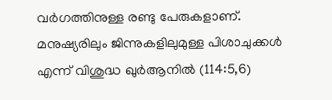വര്‍ഗത്തിനുള്ള രണ്ടു പേരുകളാണ്. മനുഷ്യരിലും ജിന്നുകളിലുമുള്ള പിശാചുക്കള്‍ എന്ന് വിശുദ്ധ ഖുര്‍ആനില്‍ (114:5,6)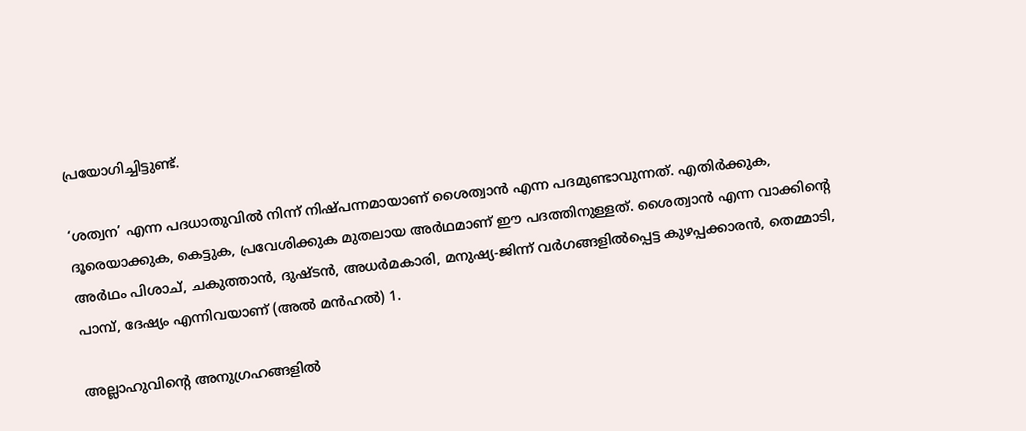പ്രയോഗിച്ചിട്ടുണ്ട്.

‘ശത്വന’ എന്ന പദധാതുവില്‍ നിന്ന് നിഷ്പന്നമായാണ് ശൈത്വാന്‍ എന്ന പദമുണ്ടാവുന്നത്. എതിര്‍ക്കുക, ദൂരെയാക്കുക, കെട്ടുക, പ്രവേശിക്കുക മുതലായ അര്‍ഥമാണ് ഈ പദത്തിനുള്ളത്. ശൈത്വാന്‍ എന്ന വാക്കിന്റെ അര്‍ഥം പിശാച്, ചകുത്താന്‍, ദുഷ്ടന്‍, അധര്‍മകാരി, മനുഷ്യ-ജിന്ന് വര്‍ഗങ്ങളില്‍പ്പെട്ട കുഴപ്പക്കാരന്‍, തെമ്മാടി, പാമ്പ്, ദേഷ്യം എന്നിവയാണ് (അല്‍ മന്‍ഹല്‍) 1.

അല്ലാഹുവിന്റെ അനുഗ്രഹങ്ങളില്‍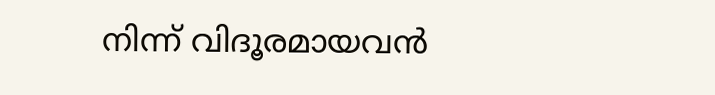നിന്ന് വിദൂരമായവന്‍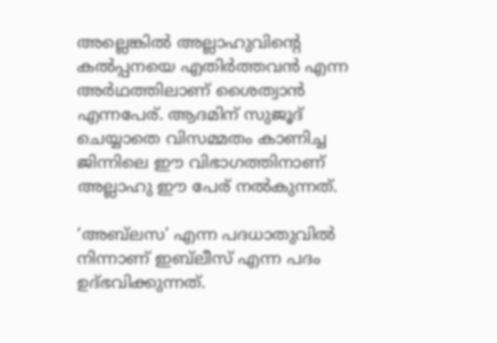അല്ലെങ്കില്‍ അല്ലാഹുവിന്റെ കല്‍പ്പനയെ എതിര്‍ത്തവന്‍ എന്ന അര്‍ഥത്തിലാണ് ശൈത്വാന്‍ എന്നപേര്. ആദമിന് സുജൂദ് ചെയ്യാതെ വിസമ്മതം കാണിച്ച ജിന്നിലെ ഈ വിഭാഗത്തിനാണ് അല്ലാഹു ഈ പേര് നല്‍കുന്നത്.

‘അബ്‌ലസ’ എന്ന പദധാതുവില്‍ നിന്നാണ് ഇബ്‌ലീസ് എന്ന പദം ഉദ്ഭവിക്കുന്നത്.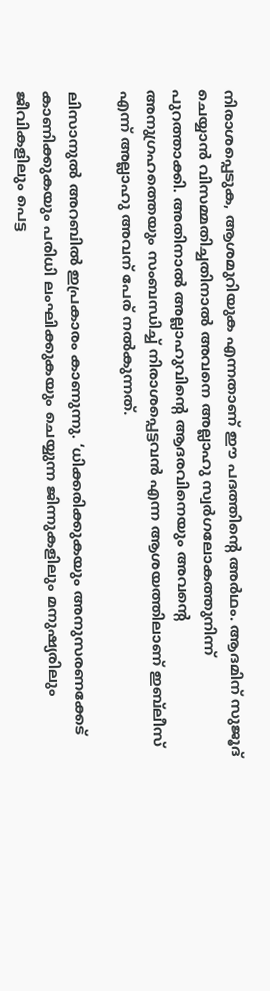നിരാശപ്പെടുക, ആശമുറിയുക എന്നതാണ് ഈ പദത്തിന്റെ അര്‍ഥം. ആദമിന് സുജൂദ് ചെയ്യാന്‍ വിസമ്മതിച്ചതിനാല്‍ അവനെ അല്ലാഹു സ്വര്‍ഗലോകത്തുനിന്ന് പുറത്താക്കി. അതിനാല്‍ അല്ലാഹുവിന്റെ ആദരവിനെയും അവന്റെ അനുഗ്രഹത്തെയും സംബന്ധിച്ച് നിരാശപ്പെട്ടവന്‍ എന്ന ആശയത്തിലാണ് ഇബ്‌ലീസ് എന്ന് അല്ലാഹു അവന് പേര് നല്‍കുന്നത്.

ലിസാനുല്‍ അറബില്‍ ഇപ്രകാരം കാണുന്നു. ‘ധിക്കരിക്കുകയും അനുസരണക്കേട് കാണിക്കുകയും പരിധി ലംഘിക്കുകയും ചെയ്യുന്ന ജിന്നുകളിലും മനുഷ്യരിലും ജീവികളിലും പെട്ട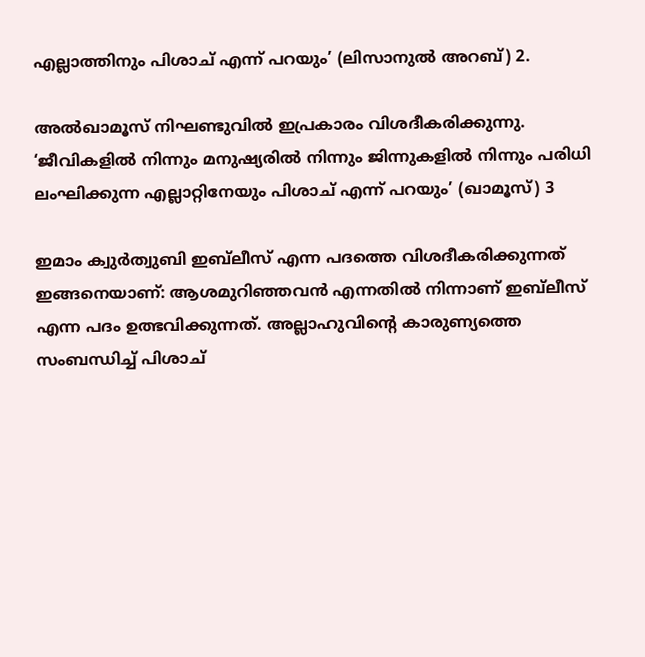എല്ലാത്തിനും പിശാച് എന്ന് പറയും’ (ലിസാനുല്‍ അറബ്) 2.

അല്‍ഖാമൂസ് നിഘണ്ടുവില്‍ ഇപ്രകാരം വിശദീകരിക്കുന്നു. ‘ജീവികളില്‍ നിന്നും മനുഷ്യരില്‍ നിന്നും ജിന്നുകളില്‍ നിന്നും പരിധി ലംഘിക്കുന്ന എല്ലാറ്റിനേയും പിശാച് എന്ന് പറയും’ (ഖാമൂസ്) 3

ഇമാം ക്വുര്‍ത്വുബി ഇബ്‌ലീസ് എന്ന പദത്തെ വിശദീകരിക്കുന്നത് ഇങ്ങനെയാണ്: ആശമുറിഞ്ഞവന്‍ എന്നതില്‍ നിന്നാണ് ഇബ്‌ലീസ് എന്ന പദം ഉത്ഭവിക്കുന്നത്. അല്ലാഹുവിന്റെ കാരുണ്യത്തെ സംബന്ധിച്ച് പിശാച്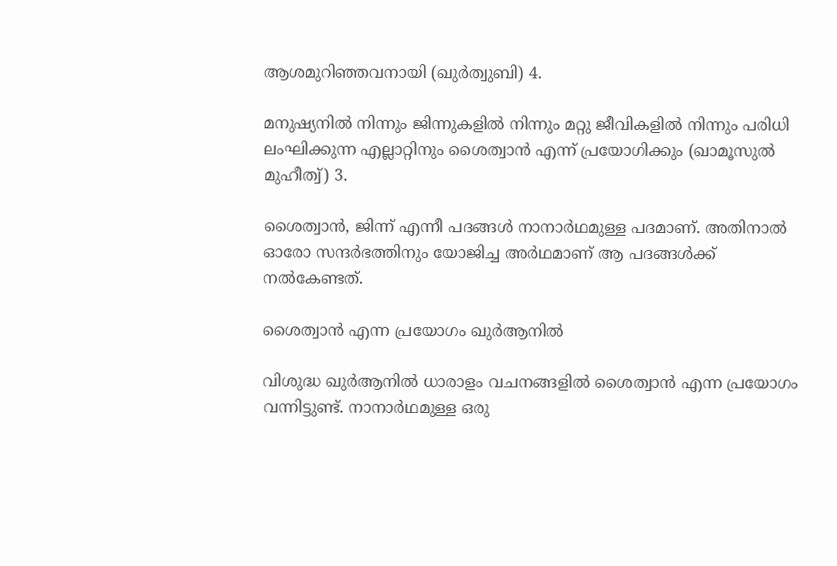ആശമുറിഞ്ഞവനായി (ഖുര്‍ത്വുബി) 4.

മനുഷ്യനില്‍ നിന്നും ജിന്നുകളില്‍ നിന്നും മറ്റു ജീവികളില്‍ നിന്നും പരിധി ലംഘിക്കുന്ന എല്ലാറ്റിനും ശൈത്വാന്‍ എന്ന് പ്രയോഗിക്കും (ഖാമൂസുല്‍ മുഹീത്വ്) 3.

ശൈത്വാന്‍, ജിന്ന് എന്നീ പദങ്ങള്‍ നാനാര്‍ഥമുള്ള പദമാണ്. അതിനാല്‍ ഓരോ സന്ദര്‍ഭത്തിനും യോജിച്ച അര്‍ഥമാണ് ആ പദങ്ങള്‍ക്ക് നല്‍കേണ്ടത്.

ശൈത്വാന്‍ എന്ന പ്രയോഗം ഖുര്‍ആനില്‍

വിശുദ്ധ ഖുര്‍ആനില്‍ ധാരാളം വചനങ്ങളില്‍ ശൈത്വാന്‍ എന്ന പ്രയോഗം വന്നിട്ടുണ്ട്. നാനാര്‍ഥമുള്ള ഒരു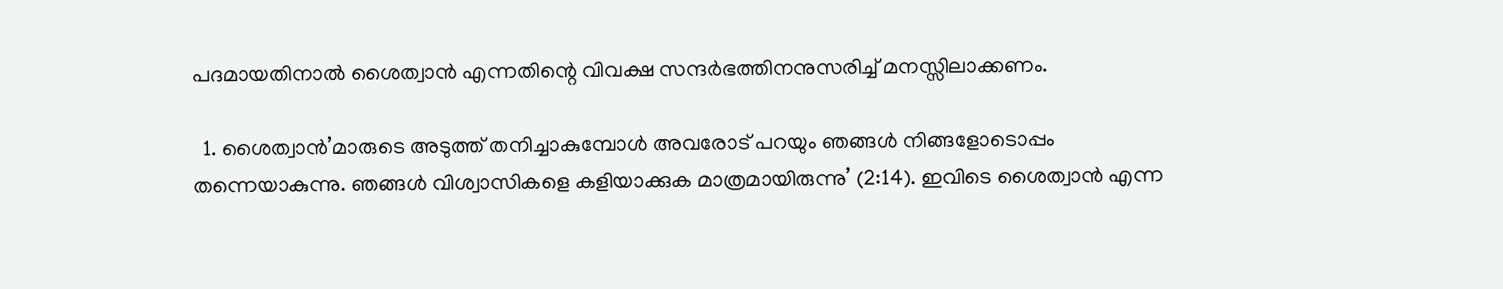പദമായതിനാല്‍ ശൈത്വാന്‍ എന്നതിന്റെ വിവക്ഷ സന്ദര്‍ഭത്തിനനുസരിച്ച് മനസ്സിലാക്കണം.

  1. ശൈത്വാന്‍’മാരുടെ അടുത്ത് തനിച്ചാകുമ്പോള്‍ അവരോട് പറയും ഞങ്ങള്‍ നിങ്ങളോടൊപ്പം തന്നെയാകുന്നു. ഞങ്ങള്‍ വിശ്വാസികളെ കളിയാക്കുക മാത്രമായിരുന്നു’ (2:14). ഇവിടെ ശൈത്വാന്‍ എന്ന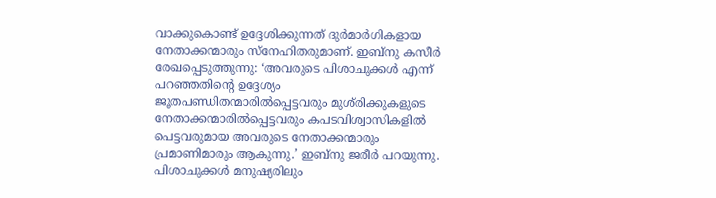വാക്കുകൊണ്ട് ഉദ്ദേശിക്കുന്നത് ദുര്‍മാര്‍ഗികളായ നേതാക്കന്മാരും സ്‌നേഹിതരുമാണ്. ഇബ്‌നു കസീര്‍ രേഖപ്പെടുത്തുന്നു: ‘അവരുടെ പിശാചുക്കള്‍ എന്ന് പറഞ്ഞതിന്റെ ഉദ്ദേശ്യം ജൂതപണ്ഡിതന്മാരില്‍പ്പെട്ടവരും മുശ്‌രിക്കുകളുടെ നേതാക്കന്മാരില്‍പ്പെട്ടവരും കപടവിശ്വാസികളില്‍ പെട്ടവരുമായ അവരുടെ നേതാക്കന്മാരും പ്രമാണിമാരും ആകുന്നു.’ ഇബ്‌നു ജരീര്‍ പറയുന്നു. പിശാചുക്കള്‍ മനുഷ്യരിലും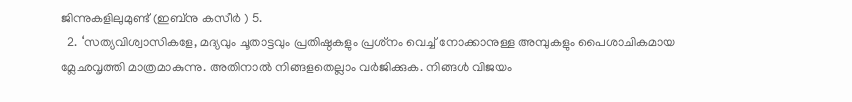ജിന്നുകളിലുമുണ്ട് (ഇബ്‌നു കസീര്‍ ) 5.
  2. ‘സത്യവിശ്വാസികളേ, മദ്യവും ചൂതാട്ടവും പ്രതിഷ്ഠകളും പ്രശ്‌നം വെച്ച് നോക്കാനുള്ള അമ്പുകളും പൈശാചികമായ മ്ലേഛവൃത്തി മാത്രമാകുന്നു. അതിനാല്‍ നിങ്ങളതെല്ലാം വര്‍ജിക്കുക. നിങ്ങള്‍ വിജയം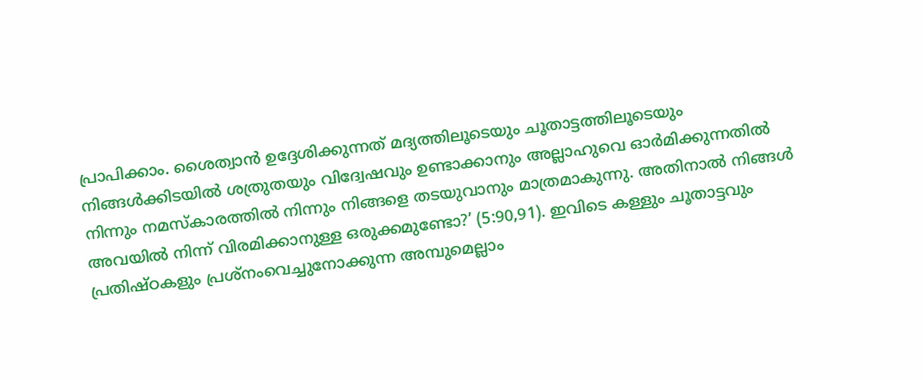പ്രാപിക്കാം. ശൈത്വാന്‍ ഉദ്ദേശിക്കുന്നത് മദ്യത്തിലൂടെയും ചൂതാട്ടത്തിലൂടെയും നിങ്ങള്‍ക്കിടയില്‍ ശത്രുതയും വിദ്വേഷവും ഉണ്ടാക്കാനും അല്ലാഹുവെ ഓര്‍മിക്കുന്നതില്‍ നിന്നും നമസ്‌കാരത്തില്‍ നിന്നും നിങ്ങളെ തടയുവാനും മാത്രമാകുന്നു. അതിനാല്‍ നിങ്ങള്‍ അവയില്‍ നിന്ന് വിരമിക്കാനുള്ള ഒരുക്കമുണ്ടോ?’ (5:90,91). ഇവിടെ കള്ളും ചൂതാട്ടവും പ്രതിഷ്ഠകളും പ്രശ്‌നംവെച്ചുനോക്കുന്ന അമ്പുമെല്ലാം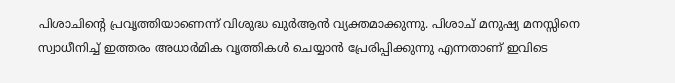പിശാചിന്റെ പ്രവൃത്തിയാണെന്ന് വിശുദ്ധ ഖുര്‍ആന്‍ വ്യക്തമാക്കുന്നു. പിശാച് മനുഷ്യ മനസ്സിനെ സ്വാധീനിച്ച് ഇത്തരം അധാര്‍മിക വൃത്തികള്‍ ചെയ്യാന്‍ പ്രേരിപ്പിക്കുന്നു എന്നതാണ് ഇവിടെ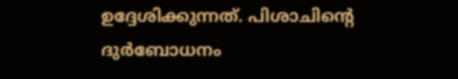ഉദ്ദേശിക്കുന്നത്. പിശാചിന്റെ ദുര്‍ബോധനം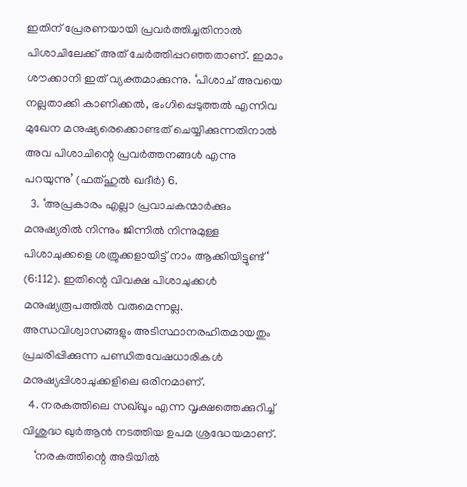ഇതിന് പ്രേരണയായി പ്രവര്‍ത്തിച്ചതിനാല്‍ പിശാചിലേക്ക് അത് ചേര്‍ത്തിപ്പറഞ്ഞതാണ്. ഇമാം ശൗക്കാനി ഇത് വ്യക്തമാക്കുന്നു. ‘പിശാച് അവയെ നല്ലതാക്കി കാണിക്കല്‍, ഭംഗിപ്പെടുത്തല്‍ എന്നിവ മുഖേന മനുഷ്യരെക്കൊണ്ടത് ചെയ്യിക്കുന്നതിനാല്‍ അവ പിശാചിന്റെ പ്രവര്‍ത്തനങ്ങള്‍ എന്നു പറയുന്നു’ (ഫത്ഹുല്‍ ഖദീര്‍) 6.
  3. ‘അപ്രകാരം എല്ലാ പ്രവാചകന്മാര്‍ക്കും മനുഷ്യരില്‍ നിന്നും ജിന്നില്‍ നിന്നുമുള്ള പിശാചുക്കളെ ശത്രുക്കളായിട്ട് നാം ആക്കിയിട്ടുണ്ട്‘ (6:112). ഇതിന്റെ വിവക്ഷ പിശാചുക്കള്‍ മനുഷ്യരൂപത്തില്‍ വരുമെന്നല്ല. അന്ധവിശ്വാസങ്ങളും അടിസ്ഥാനരഹിതമായതും പ്രചരിപ്പിക്കുന്ന പണ്ഡിതവേഷധാരികള്‍ മനുഷ്യപ്പിശാചുക്കളിലെ ഒരിനമാണ്.
  4. നരകത്തിലെ സഖ്ഖൂം എന്ന വൃക്ഷത്തെക്കുറിച്ച് വിശുദ്ധ ഖുര്‍ആന്‍ നടത്തിയ ഉപമ ശ്രദ്ധേയമാണ്.
    ‘നരകത്തിന്റെ അടിയില്‍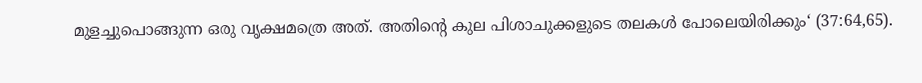മുളച്ചുപൊങ്ങുന്ന ഒരു വൃക്ഷമത്രെ അത്. അതിന്റെ കുല പിശാചുക്കളുടെ തലകള്‍ പോലെയിരിക്കും‘ (37:64,65).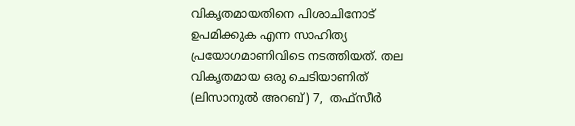വികൃതമായതിനെ പിശാചിനോട് ഉപമിക്കുക എന്ന സാഹിത്യ പ്രയോഗമാണിവിടെ നടത്തിയത്. തല വികൃതമായ ഒരു ചെടിയാണിത് (ലിസാനുല്‍ അറബ്) 7,  തഫ്‌സീര്‍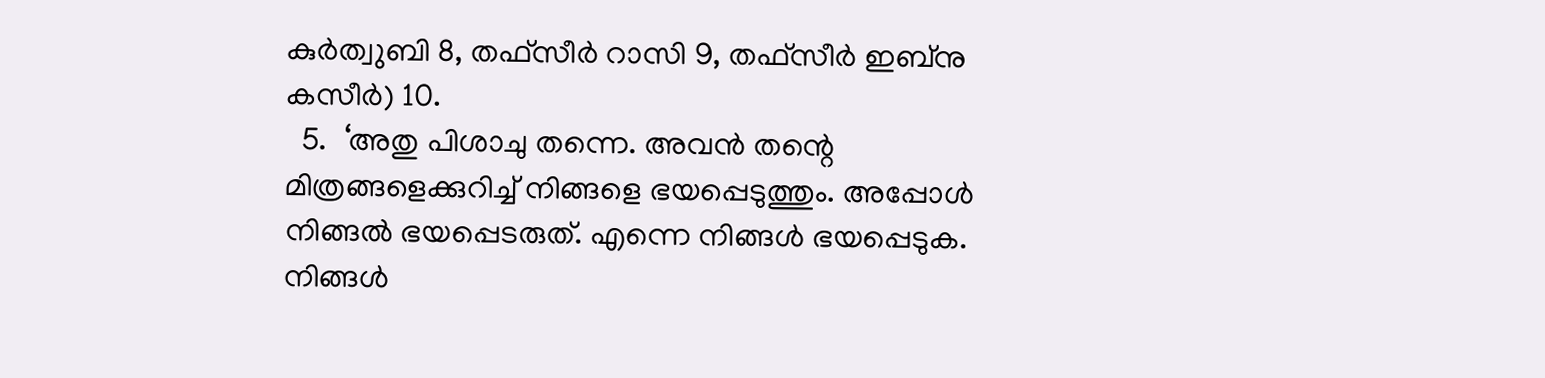കുര്‍ത്വുബി 8, തഫ്‌സീര്‍ റാസി 9, തഫ്‌സീര്‍ ഇബ്‌നു കസീര്‍) 10.
  5.  ‘അതു പിശാചു തന്നെ. അവന്‍ തന്റെ മിത്രങ്ങളെക്കുറിച്ച് നിങ്ങളെ ഭയപ്പെടുത്തും. അപ്പോള്‍ നിങ്ങല്‍ ഭയപ്പെടരുത്. എന്നെ നിങ്ങള്‍ ഭയപ്പെടുക. നിങ്ങള്‍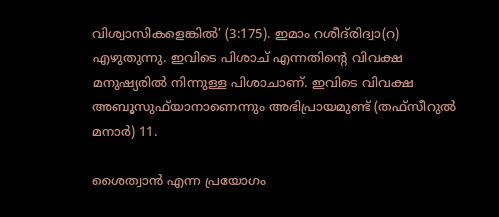വിശ്വാസികളെങ്കില്‍’ (3:175). ഇമാം റശീദ്‌രിദ്വാ(റ) എഴുതുന്നു. ഇവിടെ പിശാച് എന്നതിന്റെ വിവക്ഷ മനുഷ്യരില്‍ നിന്നുള്ള പിശാചാണ്. ഇവിടെ വിവക്ഷ അബൂസുഫ്‌യാനാണെന്നും അഭിപ്രായമുണ്ട് (തഫ്‌സീറുല്‍ മനാര്‍) 11.

ശൈത്വാന്‍ എന്ന പ്രയോഗം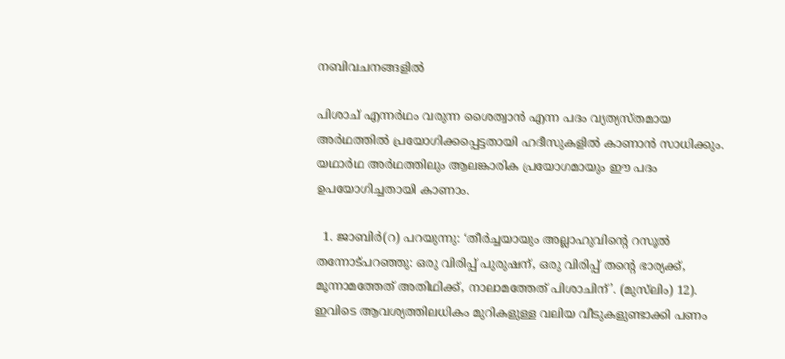നബിവചനങ്ങളില്‍

പിശാച് എന്നര്‍ഥം വരുന്ന ശൈത്വാന്‍ എന്ന പദം വ്യത്യസ്തമായ അര്‍ഥത്തില്‍ പ്രയോഗിക്കപ്പെട്ടതായി ഹദീസുകളില്‍ കാണാന്‍ സാധിക്കും. യഥാര്‍ഥ അര്‍ഥത്തിലും ആലങ്കാരിക പ്രയോഗമായും ഈ പദം ഉപയോഗിച്ചതായി കാണാം.

  1. ജാബിര്‍(റ) പറയുന്നു: ‘തീര്‍ച്ചയായും അല്ലാഹുവിന്റെ റസൂല്‍ തന്നോട്പറഞ്ഞു: ഒരു വിരിപ്പ് പുരുഷന്, ഒരു വിരിപ്പ് തന്റെ ഭാര്യക്ക്, മൂന്നാമത്തേത് അതിഥിക്ക്, നാലാമത്തേത് പിശാചിന്’. (മുസ്‌ലിം) 12). ഇവിടെ ആവശ്യത്തിലധികം മുറികളുള്ള വലിയ വീടുകളുണ്ടാക്കി പണം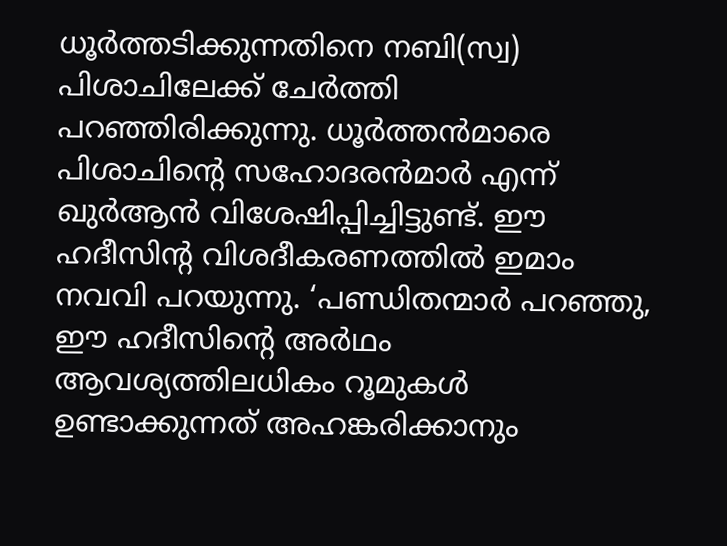ധൂര്‍ത്തടിക്കുന്നതിനെ നബി(സ്വ) പിശാചിലേക്ക് ചേര്‍ത്തി പറഞ്ഞിരിക്കുന്നു. ധൂര്‍ത്തന്‍മാരെ പിശാചിന്റെ സഹോദരന്‍മാര്‍ എന്ന് ഖുര്‍ആന്‍ വിശേഷിപ്പിച്ചിട്ടുണ്ട്. ഈ ഹദീസിന്റ വിശദീകരണത്തില്‍ ഇമാം നവവി പറയുന്നു. ‘പണ്ഡിതന്മാര്‍ പറഞ്ഞു, ഈ ഹദീസിന്റെ അര്‍ഥം ആവശ്യത്തിലധികം റൂമുകള്‍ ഉണ്ടാക്കുന്നത് അഹങ്കരിക്കാനും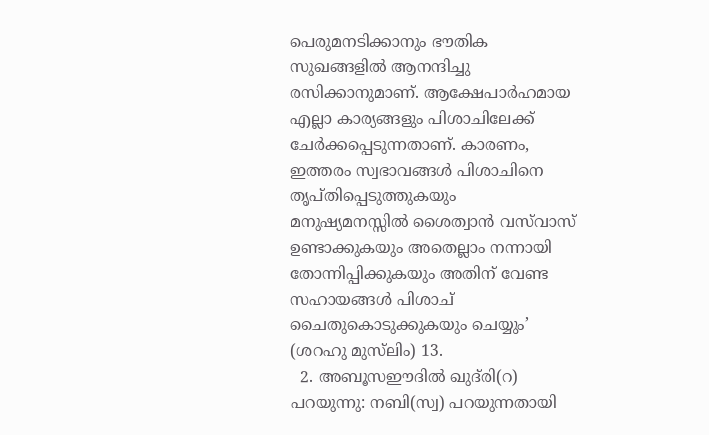പെരുമനടിക്കാനും ഭൗതിക സുഖങ്ങളില്‍ ആനന്ദിച്ചു രസിക്കാനുമാണ്. ആക്ഷേപാര്‍ഹമായ എല്ലാ കാര്യങ്ങളും പിശാചിലേക്ക് ചേര്‍ക്കപ്പെടുന്നതാണ്. കാരണം, ഇത്തരം സ്വഭാവങ്ങള്‍ പിശാചിനെ തൃപ്തിപ്പെടുത്തുകയും മനുഷ്യമനസ്സില്‍ ശൈത്വാന്‍ വസ്‌വാസ് ഉണ്ടാക്കുകയും അതെല്ലാം നന്നായി തോന്നിപ്പിക്കുകയും അതിന് വേണ്ട സഹായങ്ങള്‍ പിശാച് ചൈതുകൊടുക്കുകയും ചെയ്യും’ (ശറഹു മുസ്‌ലിം) 13.
  2. അബൂസഈദില്‍ ഖുദ്‌രി(റ) പറയുന്നു: നബി(സ്വ) പറയുന്നതായി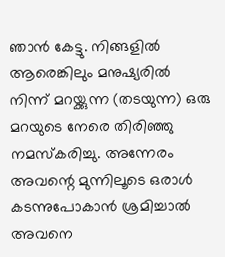ഞാന്‍ കേട്ടു. നിങ്ങളില്‍ ആരെങ്കിലും മനുഷ്യരില്‍ നിന്ന് മറയ്ക്കുന്ന (തടയുന്ന) ഒരു മറയുടെ നേരെ തിരിഞ്ഞു നമസ്‌കരിച്ചു. അന്നേരം അവന്റെ മുന്നിലൂടെ ഒരാള്‍ കടന്നുപോകാന്‍ ശ്രമിച്ചാല്‍ അവനെ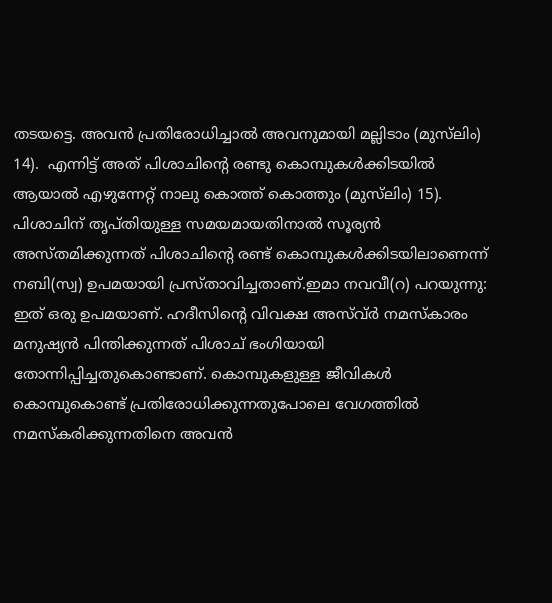തടയട്ടെ. അവന്‍ പ്രതിരോധിച്ചാല്‍ അവനുമായി മല്ലിടാം (മുസ്‌ലിം) 14).  എന്നിട്ട് അത് പിശാചിന്റെ രണ്ടു കൊമ്പുകള്‍ക്കിടയില്‍ ആയാല്‍ എഴുന്നേറ്റ് നാലു കൊത്ത് കൊത്തും (മുസ്‌ലിം) 15).  പിശാചിന് തൃപ്തിയുള്ള സമയമായതിനാല്‍ സൂര്യന്‍ അസ്തമിക്കുന്നത് പിശാചിന്റെ രണ്ട് കൊമ്പുകള്‍ക്കിടയിലാണെന്ന് നബി(സ്വ) ഉപമയായി പ്രസ്താവിച്ചതാണ്.ഇമാ നവവീ(റ) പറയുന്നു: ഇത് ഒരു ഉപമയാണ്. ഹദീസിന്റെ വിവക്ഷ അസ്വ്ര്‍ നമസ്‌കാരം മനുഷ്യന്‍ പിന്തിക്കുന്നത് പിശാച് ഭംഗിയായി തോന്നിപ്പിച്ചതുകൊണ്ടാണ്. കൊമ്പുകളുള്ള ജീവികള്‍ കൊമ്പുകൊണ്ട് പ്രതിരോധിക്കുന്നതുപോലെ വേഗത്തില്‍ നമസ്‌കരിക്കുന്നതിനെ അവന്‍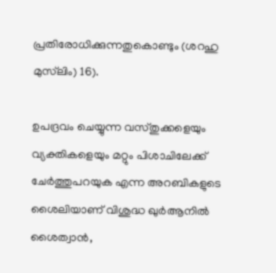പ്രതിരോധിക്കുന്നതുകൊണ്ടും (ശറഹു മുസ്‌ലിം) 16).

ഉപദ്രവം ചെയ്യുന്ന വസ്തുക്കളെയും വ്യക്തികളെയും മറ്റും പിശാചിലേക്ക് ചേര്‍ത്തുപറയുക എന്ന അറബികളുടെ ശൈലിയാണ് വിശുദ്ധ ഖുര്‍ആനില്‍ ശൈത്വാന്‍,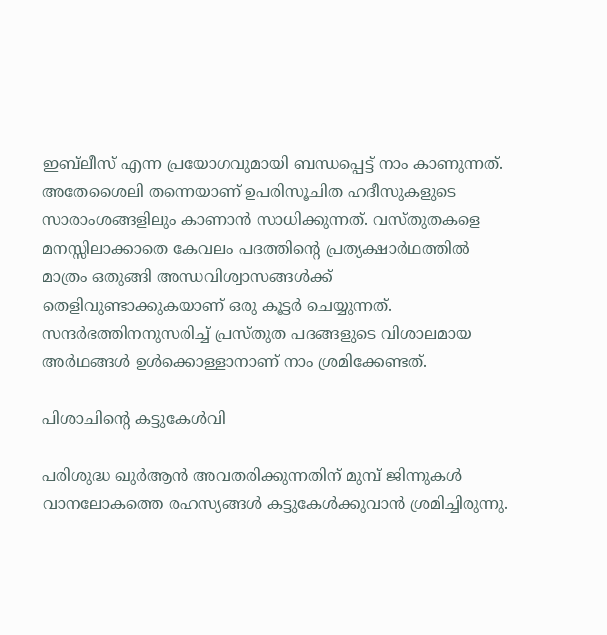ഇബ്‌ലീസ് എന്ന പ്രയോഗവുമായി ബന്ധപ്പെട്ട് നാം കാണുന്നത്. അതേശൈലി തന്നെയാണ് ഉപരിസൂചിത ഹദീസുകളുടെ സാരാംശങ്ങളിലും കാണാന്‍ സാധിക്കുന്നത്. വസ്തുതകളെ മനസ്സിലാക്കാതെ കേവലം പദത്തിന്റെ പ്രത്യക്ഷാര്‍ഥത്തില്‍ മാത്രം ഒതുങ്ങി അന്ധവിശ്വാസങ്ങള്‍ക്ക് തെളിവുണ്ടാക്കുകയാണ് ഒരു കൂട്ടര്‍ ചെയ്യുന്നത്. സന്ദര്‍ഭത്തിനനുസരിച്ച് പ്രസ്തുത പദങ്ങളുടെ വിശാലമായ അര്‍ഥങ്ങള്‍ ഉള്‍ക്കൊള്ളാനാണ് നാം ശ്രമിക്കേണ്ടത്.

പിശാചിന്റെ കട്ടുകേള്‍വി

പരിശുദ്ധ ഖുര്‍ആന്‍ അവതരിക്കുന്നതിന് മുമ്പ് ജിന്നുകള്‍ വാനലോകത്തെ രഹസ്യങ്ങള്‍ കട്ടുകേള്‍ക്കുവാന്‍ ശ്രമിച്ചിരുന്നു.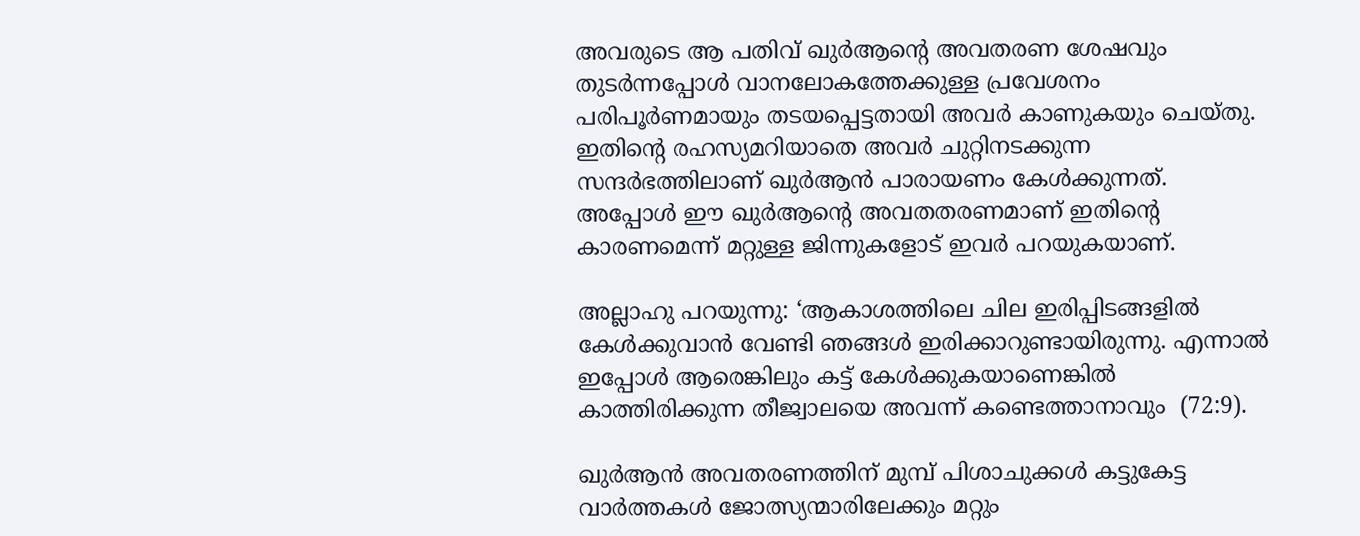അവരുടെ ആ പതിവ് ഖുര്‍ആന്റെ അവതരണ ശേഷവും തുടര്‍ന്നപ്പോള്‍ വാനലോകത്തേക്കുള്ള പ്രവേശനം പരിപൂര്‍ണമായും തടയപ്പെട്ടതായി അവര്‍ കാണുകയും ചെയ്തു. ഇതിന്റെ രഹസ്യമറിയാതെ അവര്‍ ചുറ്റിനടക്കുന്ന സന്ദര്‍ഭത്തിലാണ് ഖുര്‍ആന്‍ പാരായണം കേള്‍ക്കുന്നത്. അപ്പോള്‍ ഈ ഖുര്‍ആന്റെ അവതതരണമാണ് ഇതിന്റെ കാരണമെന്ന് മറ്റുള്ള ജിന്നുകളോട് ഇവര്‍ പറയുകയാണ്.

അല്ലാഹു പറയുന്നു: ‘ആകാശത്തിലെ ചില ഇരിപ്പിടങ്ങളില്‍ കേള്‍ക്കുവാന്‍ വേണ്ടി ഞങ്ങള്‍ ഇരിക്കാറുണ്ടായിരുന്നു. എന്നാല്‍ ഇപ്പോള്‍ ആരെങ്കിലും കട്ട് കേള്‍ക്കുകയാണെങ്കില്‍ കാത്തിരിക്കുന്ന തീജ്വാലയെ അവന്ന് കണ്ടെത്താനാവും  (72:9).

ഖുര്‍ആന്‍ അവതരണത്തിന് മുമ്പ് പിശാചുക്കള്‍ കട്ടുകേട്ട വാര്‍ത്തകള്‍ ജോത്സ്യന്മാരിലേക്കും മറ്റും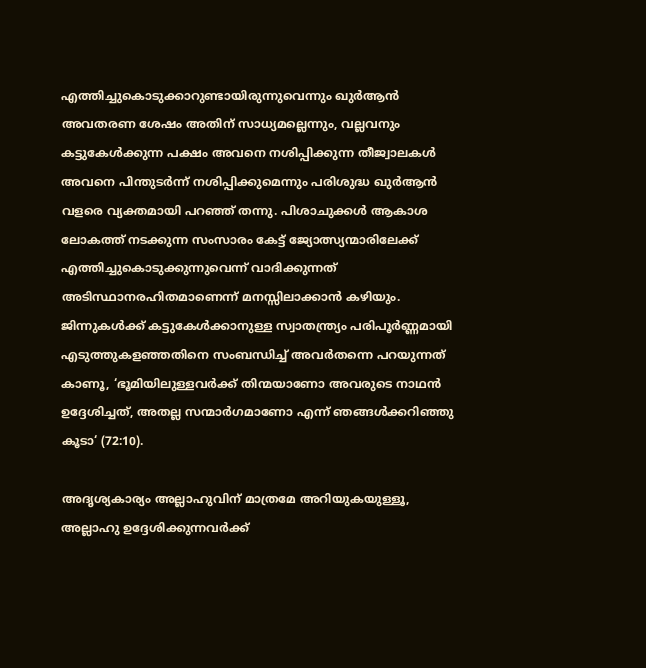എത്തിച്ചുകൊടുക്കാറുണ്ടായിരുന്നുവെന്നും ഖുര്‍ആന്‍ അവതരണ ശേഷം അതിന് സാധ്യമല്ലെന്നും, വല്ലവനും കട്ടുകേള്‍ക്കുന്ന പക്ഷം അവനെ നശിപ്പിക്കുന്ന തീജ്വാലകള്‍ അവനെ പിന്തുടര്‍ന്ന് നശിപ്പിക്കുമെന്നും പരിശുദ്ധ ഖുര്‍ആന്‍ വളരെ വ്യക്തമായി പറഞ്ഞ് തന്നു. പിശാചുക്കള്‍ ആകാശ ലോകത്ത് നടക്കുന്ന സംസാരം കേട്ട് ജ്യോത്സ്യന്മാരിലേക്ക് എത്തിച്ചുകൊടുക്കുന്നുവെന്ന് വാദിക്കുന്നത് അടിസ്ഥാനരഹിതമാണെന്ന് മനസ്സിലാക്കാന്‍ കഴിയും. ജിന്നുകള്‍ക്ക് കട്ടുകേള്‍ക്കാനുള്ള സ്വാതന്ത്ര്യം പരിപൂര്‍ണ്ണമായി എടുത്തുകളഞ്ഞതിനെ സംബന്ധിച്ച് അവര്‍തന്നെ പറയുന്നത് കാണൂ, ‘ഭൂമിയിലുള്ളവര്‍ക്ക് തിന്മയാണോ അവരുടെ നാഥന്‍ ഉദ്ദേശിച്ചത്, അതല്ല സന്മാര്‍ഗമാണോ എന്ന് ഞങ്ങള്‍ക്കറിഞ്ഞു കൂടാ‘ (72:10).

അദൃശ്യകാര്യം അല്ലാഹുവിന് മാത്രമേ അറിയുകയുള്ളൂ, അല്ലാഹു ഉദ്ദേശിക്കുന്നവര്‍ക്ക്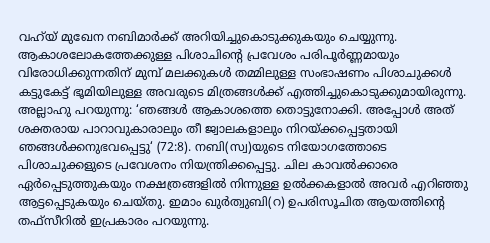വഹ്‌യ് മുഖേന നബിമാര്‍ക്ക് അറിയിച്ചുകൊടുക്കുകയും ചെയ്യുന്നു. ആകാശലോകത്തേക്കുള്ള പിശാചിന്റെ പ്രവേശം പരിപൂര്‍ണ്ണമായും വിരോധിക്കുന്നതിന് മുമ്പ് മലക്കുകള്‍ തമ്മിലുള്ള സംഭാഷണം പിശാചുക്കള്‍ കട്ടുകേട്ട് ഭൂമിയിലുള്ള അവരുടെ മിത്രങ്ങള്‍ക്ക് എത്തിച്ചുകൊടുക്കുമായിരുന്നു. അല്ലാഹു പറയുന്നു: ‘ഞങ്ങള്‍ ആകാശത്തെ തൊട്ടുനോക്കി. അപ്പോള്‍ അത് ശക്തരായ പാറാവുകാരാലും തീ ജ്വാലകളാലും നിറയ്ക്കപ്പെട്ടതായി ഞങ്ങള്‍ക്കനുഭവപ്പെട്ടു‘ (72:8). നബി(സ്വ)യുടെ നിയോഗത്തോടെ പിശാചുക്കളുടെ പ്രവേശനം നിയന്ത്രിക്കപ്പെട്ടു. ചില കാവല്‍ക്കാരെ ഏര്‍പ്പെടുത്തുകയും നക്ഷത്രങ്ങളില്‍ നിന്നുള്ള ഉല്‍ക്കകളാല്‍ അവര്‍ എറിഞ്ഞു ആട്ടപ്പെടുകയും ചെയ്തു. ഇമാം ഖുര്‍ത്വുബി(റ) ഉപരിസൂചിത ആയത്തിന്റെ തഫ്‌സീറില്‍ ഇപ്രകാരം പറയുന്നു.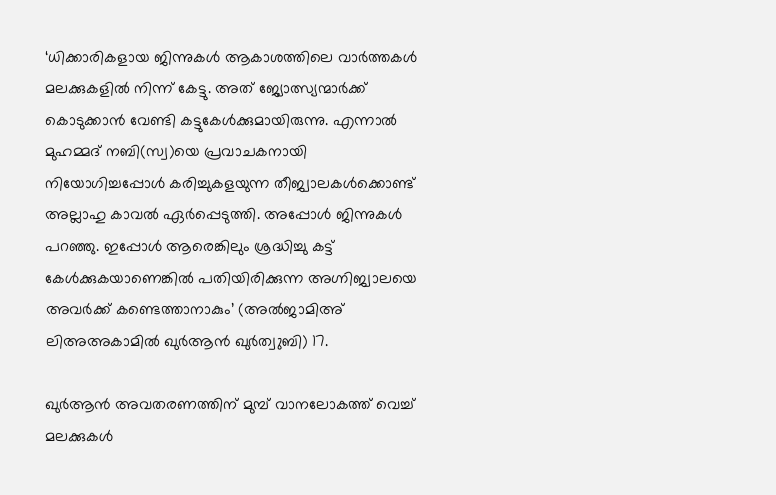‘ധിക്കാരികളായ ജിന്നുകള്‍ ആകാശത്തിലെ വാര്‍ത്തകള്‍ മലക്കുകളില്‍ നിന്ന് കേട്ടു. അത് ജ്യോത്സ്യന്മാര്‍ക്ക് കൊടുക്കാന്‍ വേണ്ടി കട്ടുകേള്‍ക്കുമായിരുന്നു. എന്നാല്‍ മുഹമ്മദ് നബി(സ്വ)യെ പ്രവാചകനായി നിയോഗിച്ചപ്പോള്‍ കരിച്ചുകളയുന്ന തീജ്വാലകള്‍ക്കൊണ്ട് അല്ലാഹു കാവല്‍ ഏര്‍പ്പെടുത്തി. അപ്പോള്‍ ജിന്നുകള്‍ പറഞ്ഞു. ഇപ്പോള്‍ ആരെങ്കിലും ശ്രദ്ധിച്ചു കട്ട് കേള്‍ക്കുകയാണെങ്കില്‍ പതിയിരിക്കുന്ന അഗ്നിജ്വാലയെ അവര്‍ക്ക് കണ്ടെത്താനാകും’ (അല്‍ജാമിഅ് ലിഅഅകാമില്‍ ഖുര്‍ആന്‍ ഖുര്‍ത്വുബി) 17.

ഖുര്‍ആന്‍ അവതരണത്തിന് മുമ്പ് വാനലോകത്ത് വെച്ച് മലക്കുകള്‍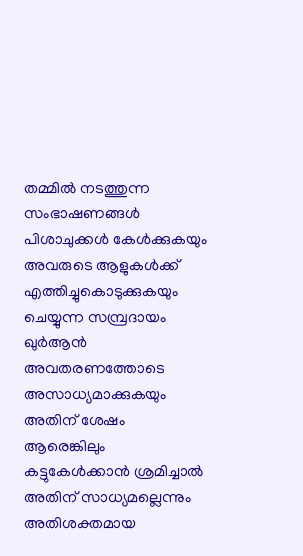തമ്മില്‍ നടത്തുന്ന സംഭാഷണങ്ങള്‍ പിശാചുക്കള്‍ കേള്‍ക്കുകയും അവരുടെ ആളുകള്‍ക്ക് എത്തിച്ചുകൊടുക്കുകയും ചെയ്യുന്ന സമ്പ്രദായം ഖുര്‍ആന്‍ അവതരണത്തോടെ അസാധ്യമാക്കുകയും അതിന് ശേഷം ആരെങ്കിലും കട്ടുകേള്‍ക്കാന്‍ ശ്രമിച്ചാല്‍ അതിന് സാധ്യമല്ലെന്നും അതിശക്തമായ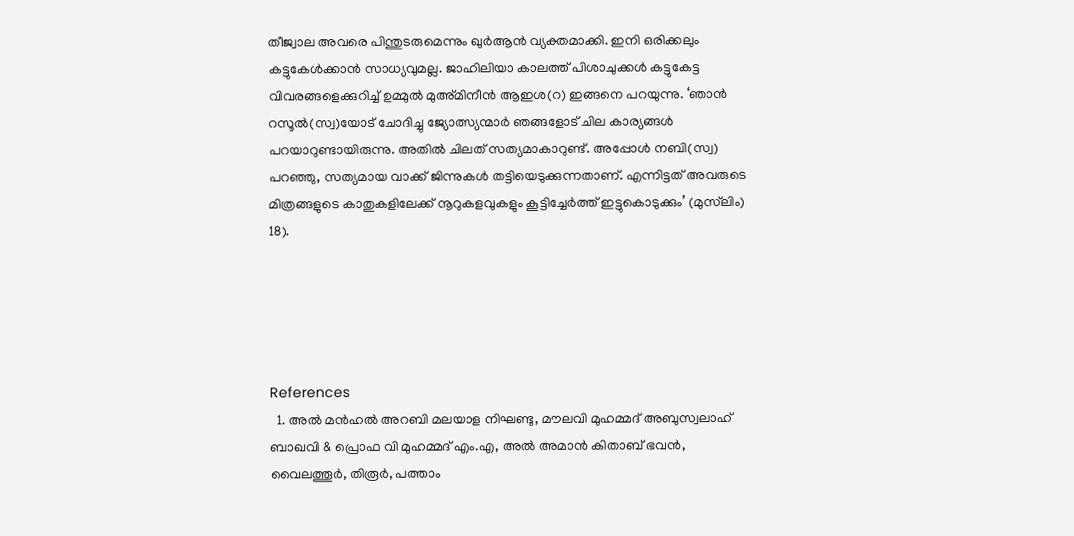തീജ്വാല അവരെ പിന്തുടരുമെന്നും ഖുര്‍ആന്‍ വ്യക്തമാക്കി. ഇനി ഒരിക്കലും കട്ടുകേള്‍ക്കാന്‍ സാധ്യവുമല്ല. ജാഹിലിയാ കാലത്ത് പിശാചുക്കള്‍ കട്ടുകേട്ട വിവരങ്ങളെക്കുറിച്ച് ഉമ്മുല്‍ മുഅ്മിനീന്‍ ആഇശ(റ) ഇങ്ങനെ പറയുന്നു. ‘ഞാന്‍ റസൂല്‍(സ്വ)യോട് ചോദിച്ചു ജ്യോത്സ്യന്മാര്‍ ഞങ്ങളോട് ചില കാര്യങ്ങള്‍ പറയാറുണ്ടായിരുന്നു. അതില്‍ ചിലത് സത്യമാകാറുണ്ട്. അപ്പോള്‍ നബി(സ്വ) പറഞ്ഞു, സത്യമായ വാക്ക് ജിന്നുകള്‍ തട്ടിയെടുക്കുന്നതാണ്. എന്നിട്ടത് അവരുടെ മിത്രങ്ങളുടെ കാതുകളിലേക്ക് നൂറുകളവുകളും കൂട്ടിച്ചേര്‍ത്ത് ഇട്ടുകൊടുക്കും’ (മുസ്‌ലിം) 18).





References
  1. അല്‍ മന്‍ഹല്‍ അറബി മലയാള നിഘണ്ടു, മൗലവി മുഹമ്മദ് അബുസ്വലാഹ് ബാഖവി & പ്രൊഫ വി മുഹമ്മദ് എം.എ, അല്‍ അമാന്‍ കിതാബ് ഭവന്‍, വൈലത്തൂര്‍, തിരൂര്‍, പത്താം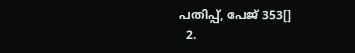പതിപ്പ്, പേജ് 353[]
  2.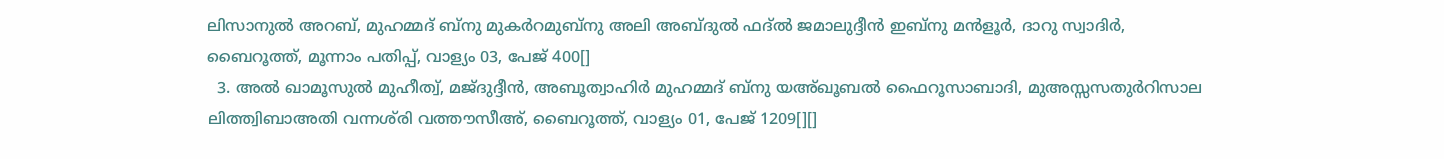ലിസാനുല്‍ അറബ്, മുഹമ്മദ് ബ്‌നു മുകര്‍റമുബ്‌നു അലി അബ്ദുല്‍ ഫദ്ല്‍ ജമാലുദ്ദീന്‍ ഇബ്‌നു മന്‍ളൂര്‍, ദാറു സ്വാദിര്‍, ബൈറൂത്ത്, മൂന്നാം പതിപ്പ്, വാള്യം 03, പേജ് 400[]
  3. അല്‍ ഖാമൂസുല്‍ മുഹീത്വ്, മജ്ദുദ്ദീന്‍, അബൂത്വാഹിര്‍ മുഹമ്മദ് ബ്‌നു യഅ്ഖൂബല്‍ ഫൈറൂസാബാദി, മുഅസ്സസതുര്‍റിസാല ലിത്ത്വിബാഅതി വന്നശ്‌രി വത്തൗസീഅ്, ബൈറൂത്ത്, വാള്യം 01, പേജ് 1209[][]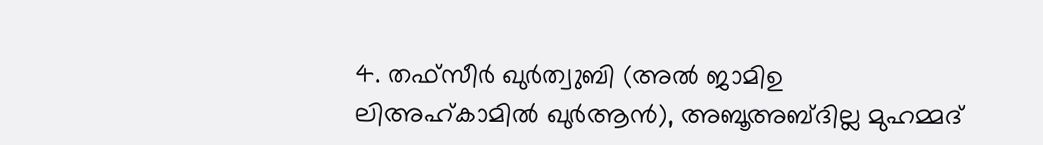4. തഫ്‌സീര്‍ ഖുര്‍ത്വുബി (അല്‍ ജാമിഉ ലിഅഹ്കാമില്‍ ഖുര്‍ആന്‍), അബൂഅബ്ദില്ല മുഹമ്മദ്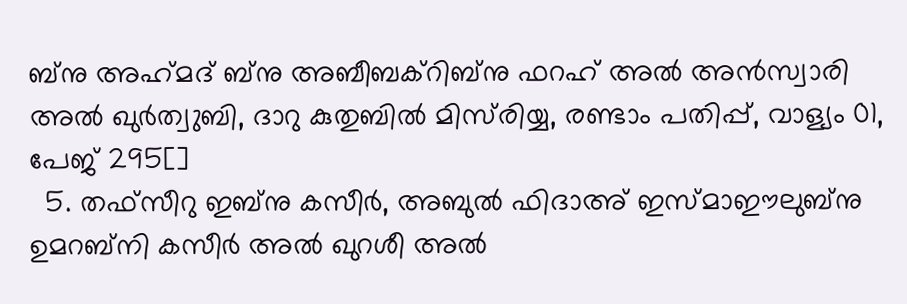ബ്‌നു അഹ്‌മദ് ബ്‌നു അബീബക്‌റിബ്‌നു ഫറഹ് അല്‍ അന്‍സ്വാരി അല്‍ ഖുര്‍ത്വുബി, ദാറു കുതുബില്‍ മിസ്‌രിയ്യ, രണ്ടാം പതിപ്പ്, വാള്യം 01, പേജ് 295[]
  5. തഫ്‌സീറു ഇബ്‌നു കസീര്‍, അബുല്‍ ഫിദാഅ് ഇസ്മാഈലുബ്‌നു ഉമറബ്‌നി കസീര്‍ അല്‍ ഖുറശീ അല്‍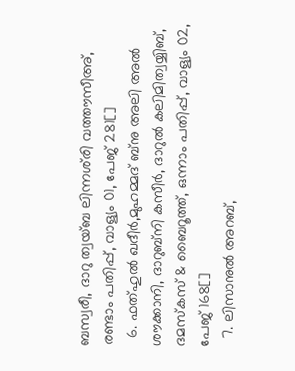ബസ്വരീ, ദാറു ത്വയ്ബ ലിന്നശ്‌രി വത്തൗസീഅ്, രണ്ടാം പതിപ്പ്, വാള്യം 01, പേജ് 281[]
  6. ഫത്ഹുല്‍ ഖദീര്‍,മുഹമ്മദ് ബ്‌നു അലി അല്‍ ശൗക്കാനി, ദാറുബ്‌നി കസീര്‍, ദാറുല്‍ കലിമിത്വയ്യിബ്, ദമസ്‌കസ് & ബൈറൂത്ത്, ഒന്നാം പതിപ്പ്, വാള്യം 02, പേജ് 168[]
  7. ലിസാനുല്‍ അറബ്,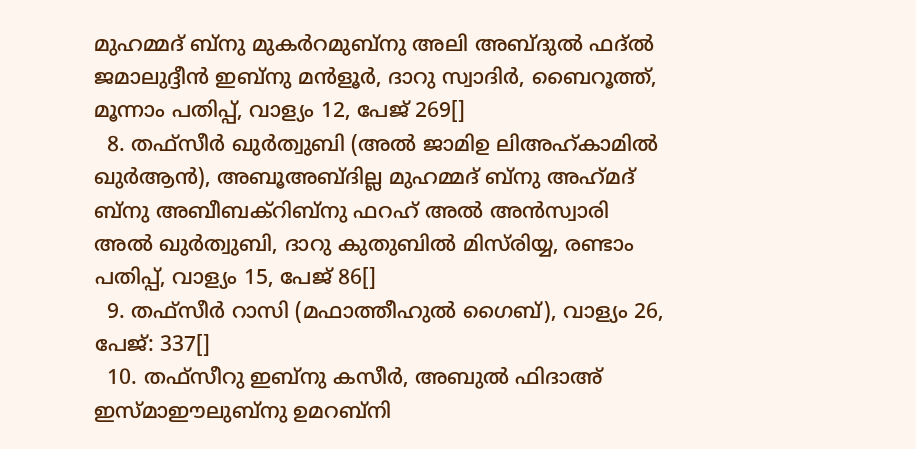മുഹമ്മദ് ബ്‌നു മുകര്‍റമുബ്‌നു അലി അബ്ദുല്‍ ഫദ്ല്‍ ജമാലുദ്ദീന്‍ ഇബ്‌നു മന്‍ളൂര്‍, ദാറു സ്വാദിര്‍, ബൈറൂത്ത്, മൂന്നാം പതിപ്പ്, വാള്യം 12, പേജ് 269[]
  8. തഫ്‌സീര്‍ ഖുര്‍ത്വുബി (അല്‍ ജാമിഉ ലിഅഹ്കാമില്‍ ഖുര്‍ആന്‍), അബൂഅബ്ദില്ല മുഹമ്മദ് ബ്‌നു അഹ്‌മദ് ബ്‌നു അബീബക്‌റിബ്‌നു ഫറഹ് അല്‍ അന്‍സ്വാരി അല്‍ ഖുര്‍ത്വുബി, ദാറു കുതുബില്‍ മിസ്‌രിയ്യ, രണ്ടാം പതിപ്പ്, വാള്യം 15, പേജ് 86[]
  9. തഫ്‌സീര്‍ റാസി (മഫാത്തീഹുല്‍ ഗൈബ്), വാള്യം 26, പേജ്: 337[]
  10. തഫ്‌സീറു ഇബ്‌നു കസീര്‍, അബുല്‍ ഫിദാഅ് ഇസ്മാഈലുബ്‌നു ഉമറബ്‌നി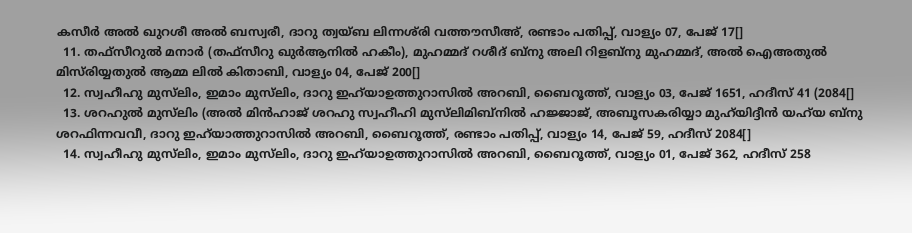കസീര്‍ അല്‍ ഖുറശീ അല്‍ ബസ്വരീ, ദാറു ത്വയ്ബ ലിന്നശ്‌രി വത്തൗസീഅ്, രണ്ടാം പതിപ്പ്, വാള്യം 07, പേജ് 17[]
  11. തഫ്‌സീറുല്‍ മനാര്‍ (തഫ്‌സീറു ഖുര്‍ആനില്‍ ഹകീം), മുഹമ്മദ് റശീദ് ബ്‌നു അലി റിളബ്‌നു മുഹമ്മദ്, അല്‍ ഐഅതുല്‍ മിസ്‌രിയ്യതുല്‍ ആമ്മ ലില്‍ കിതാബി, വാള്യം 04, പേജ് 200[]
  12. സ്വഹീഹു മുസ്‌ലിം, ഇമാം മുസ്‌ലിം, ദാറു ഇഹ്‌യാഉത്തുറാസില്‍ അറബി, ബൈറൂത്ത്, വാള്യം 03, പേജ് 1651, ഹദീസ് 41 (2084[]
  13. ശറഹുല്‍ മുസ്‌ലിം (അല്‍ മിന്‍ഹാജ് ശറഹു സ്വഹീഹി മുസ്‌ലിമിബ്‌നില്‍ ഹജ്ജാജ്, അബൂസകരിയ്യാ മുഹ്‌യിദ്ദീന്‍ യഹ്‌യ ബ്‌നു ശറഫിന്നവവീ, ദാറു ഇഹ്‌യാത്തുറാസില്‍ അറബി, ബൈറൂത്ത്, രണ്ടാം പതിപ്പ്, വാള്യം 14, പേജ് 59, ഹദീസ് 2084[]
  14. സ്വഹീഹു മുസ്‌ലിം, ഇമാം മുസ്‌ലിം, ദാറു ഇഹ്‌യാഉത്തുറാസില്‍ അറബി, ബൈറൂത്ത്, വാള്യം 01, പേജ് 362, ഹദീസ് 258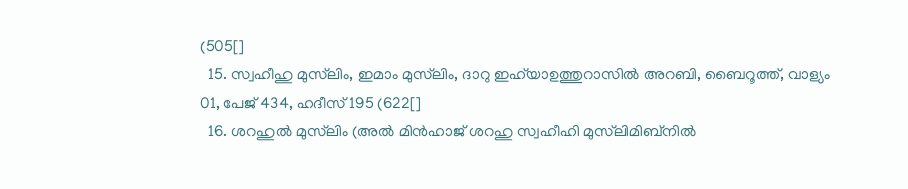(505[]
  15. സ്വഹീഹു മുസ്‌ലിം, ഇമാം മുസ്‌ലിം, ദാറു ഇഹ്‌യാഉത്തുറാസില്‍ അറബി, ബൈറൂത്ത്, വാള്യം 01, പേജ് 434, ഹദീസ് 195 (622[]
  16. ശറഹുല്‍ മുസ്‌ലിം (അല്‍ മിന്‍ഹാജ് ശറഹു സ്വഹീഹി മുസ്‌ലിമിബ്‌നില്‍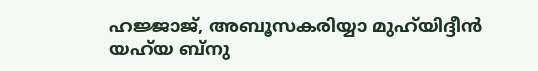ഹജ്ജാജ്, അബൂസകരിയ്യാ മുഹ്‌യിദ്ദീന്‍ യഹ്‌യ ബ്‌നു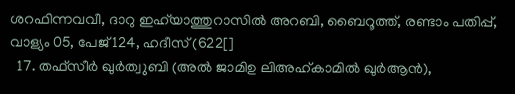ശറഫിന്നവവീ, ദാറു ഇഹ്‌യാത്തുറാസില്‍ അറബി, ബൈറൂത്ത്, രണ്ടാം പതിപ്പ്, വാള്യം 05, പേജ് 124, ഹദീസ് (622[]
  17. തഫ്‌സീര്‍ ഖുര്‍ത്വുബി (അല്‍ ജാമിഉ ലിഅഹ്കാമില്‍ ഖുര്‍ആന്‍),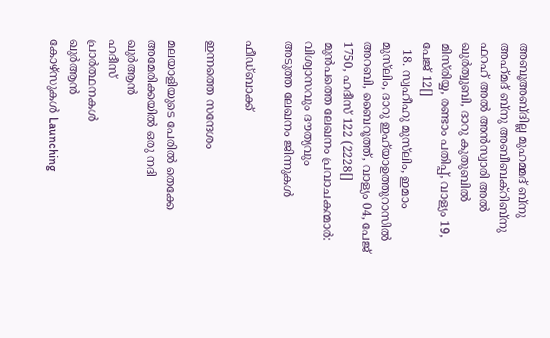അബൂഅബ്ദില്ല മുഹമ്മദ് ബ്‌നു അഹ്‌മദ് ബ്‌നു അബീബക്‌റിബ്‌നു ഫറഹ് അല്‍ അന്‍സ്വാരി അല്‍ ഖുര്‍ത്വുബി, ദാറു കുതുബില്‍ മിസ്‌രിയ്യ, രണ്ടാം പതിപ്പ്, വാള്യം 19, പേജ് 12[]
  18. സ്വഹീഹു മുസ്‌ലിം, ഇമാം മുസ്‌ലിം, ദാറു ഇഹ്‌യാഉത്തുറാസില്‍ അറബി, ബൈറൂത്ത്, വാള്യം 04, പേജ് 1750, ഹദീസ് 122 (2228[]
മുൻപത്തെ ലേഖനം പ്രവാചകന്മാര്‍: വിശ്വാസവും ദൗത്യവും
അടുത്ത ലേഖനം ജിന്നുകള്‍

ഫീഡ്ബാക്ക്

ഇന്നത്തെ സന്ദേശം

മലയാളിയുടെ പേരിൽ തെക്കേ അമേരിക്കയിൽ ഒരു നദി
ഖുർആൻ
ഹദീസ്
പ്രാർത്ഥനകൾ
ഖുർആൻ
കോഴ്സുകൾ Launching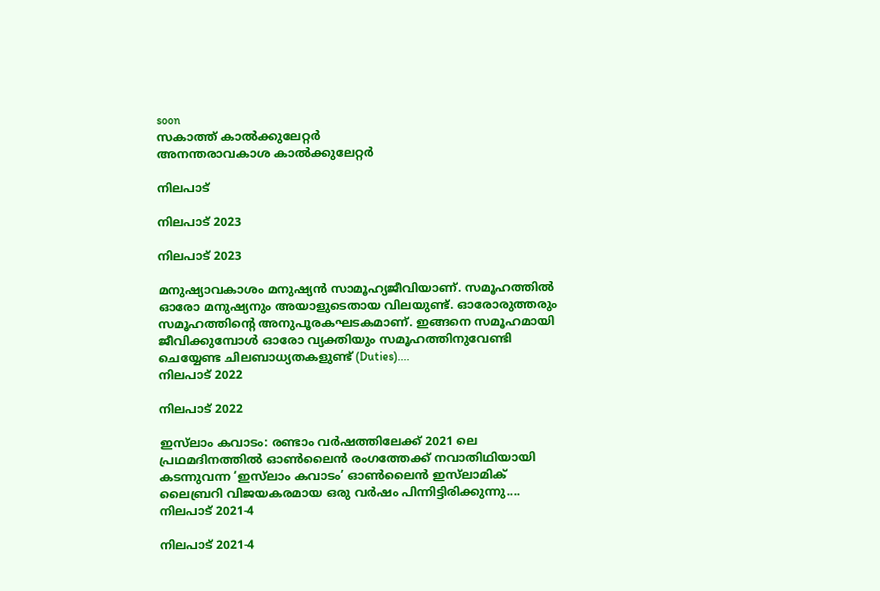soon
സകാത്ത് കാൽക്കുലേറ്റർ
അനന്തരാവകാശ കാൽക്കുലേറ്റർ

നിലപാട്

നിലപാട് 2023

നിലപാട് 2023

മനുഷ്യാവകാശം മനുഷ്യന്‍ സാമൂഹ്യജീവിയാണ്. സമൂഹത്തില്‍ ഓരോ മനുഷ്യനും അയാളുടെതായ വിലയുണ്ട്. ഓരോരുത്തരും സമൂഹത്തിന്റെ അനുപൂരകഘടകമാണ്. ഇങ്ങനെ സമൂഹമായി ജീവിക്കുമ്പോള്‍ ഓരോ വ്യക്തിയും സമൂഹത്തിനുവേണ്ടി ചെയ്യേണ്ട ചിലബാധ്യതകളുണ്ട് (Duties)....
നിലപാട് 2022

നിലപാട് 2022

ഇസ്‌ലാം കവാടം: രണ്ടാം വര്‍ഷത്തിലേക്ക് 2021 ലെ പ്രഥമദിനത്തില്‍ ഓണ്‍ലൈന്‍ രംഗത്തേക്ക് നവാതിഥിയായി കടന്നുവന്ന ‘ഇസ്‌ലാം കവാടം’ ഓണ്‍ലൈന്‍ ഇസ്‌ലാമിക് ലൈബ്രറി വിജയകരമായ ഒരു വര്‍ഷം പിന്നിട്ടിരിക്കുന്നു....
നിലപാട് 2021-4

നിലപാട് 2021-4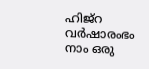ഹിജ്‌റ വര്‍ഷാരംഭം നാം ഒരു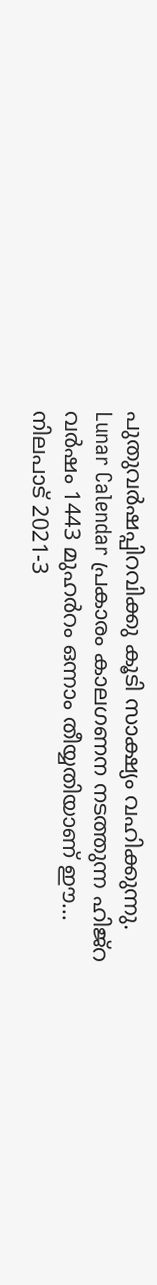പുതുവര്‍ഷപ്പിറവിക്കു കൂടി സാക്ഷ്യം വഹിക്കുന്നു. Lunar Calendar പ്രകാരം കാലഗണന നടത്തുന്ന ഹിജ്‌റ വര്‍ഷം 1443 മുഹര്‍റം ഒന്നാം തീയ്യതിയാണ് ഈ...
നിലപാട് 2021-3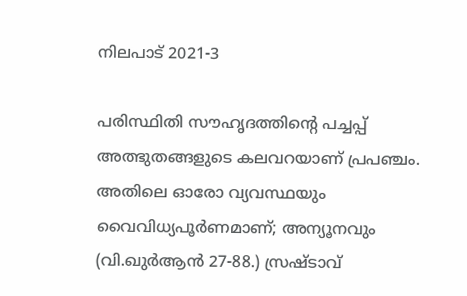നിലപാട് 2021-3

പരിസ്ഥിതി സൗഹൃദത്തിന്റെ പച്ചപ്പ് അത്ഭുതങ്ങളുടെ കലവറയാണ് പ്രപഞ്ചം. അതിലെ ഓരോ വ്യവസ്ഥയും വൈവിധ്യപൂര്‍ണമാണ്; അന്യൂനവും (വി.ഖുര്‍ആന്‍ 27-88.) സ്രഷ്ടാവ്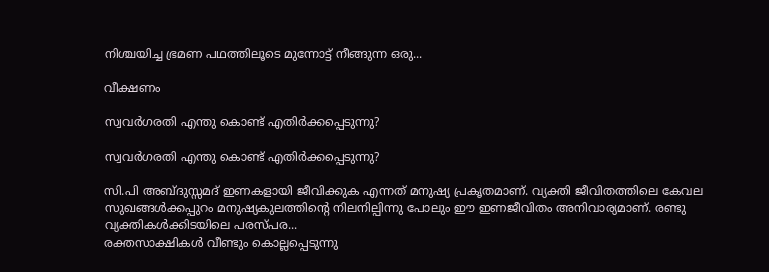നിശ്ചയിച്ച ഭ്രമണ പഥത്തിലൂടെ മുന്നോട്ട് നീങ്ങുന്ന ഒരു...

വീക്ഷണം

സ്വവര്‍ഗരതി എന്തു കൊണ്ട് എതിര്‍ക്കപ്പെടുന്നു?

സ്വവര്‍ഗരതി എന്തു കൊണ്ട് എതിര്‍ക്കപ്പെടുന്നു?

സി.പി അബ്ദുസ്സമദ് ഇണകളായി ജീവിക്കുക എന്നത് മനുഷ്യ പ്രകൃതമാണ്. വ്യക്തി ജീവിതത്തിലെ കേവല സുഖങ്ങള്‍ക്കപ്പുറം മനുഷ്യകുലത്തിന്റെ നിലനില്പിന്നു പോലും ഈ ഇണജീവിതം അനിവാര്യമാണ്. രണ്ടു വ്യക്തികള്‍ക്കിടയിലെ പരസ്പര...
രക്തസാക്ഷികള്‍ വീണ്ടും കൊല്ലപ്പെടുന്നു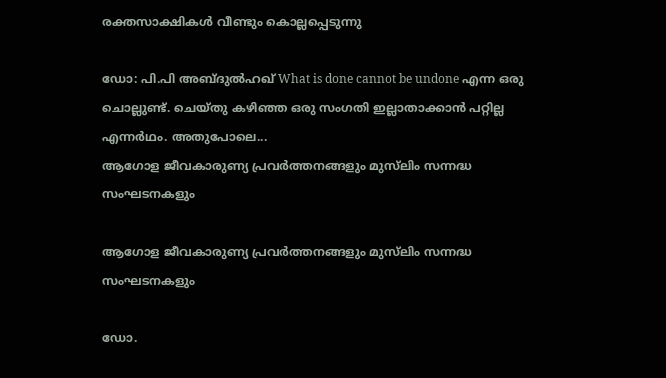രക്തസാക്ഷികള്‍ വീണ്ടും കൊല്ലപ്പെടുന്നു

ഡോ: പി.പി അബ്ദുല്‍ഹഖ് What is done cannot be undone എന്ന ഒരു ചൊല്ലുണ്ട്. ചെയ്തു കഴിഞ്ഞ ഒരു സംഗതി ഇല്ലാതാക്കാന്‍ പറ്റില്ല എന്നര്‍ഥം. അതുപോലെ...
ആഗോള ജീവകാരുണ്യ പ്രവര്‍ത്തനങ്ങളും മുസ്‌ലിം സന്നദ്ധ സംഘടനകളും

ആഗോള ജീവകാരുണ്യ പ്രവര്‍ത്തനങ്ങളും മുസ്‌ലിം സന്നദ്ധ സംഘടനകളും

ഡോ.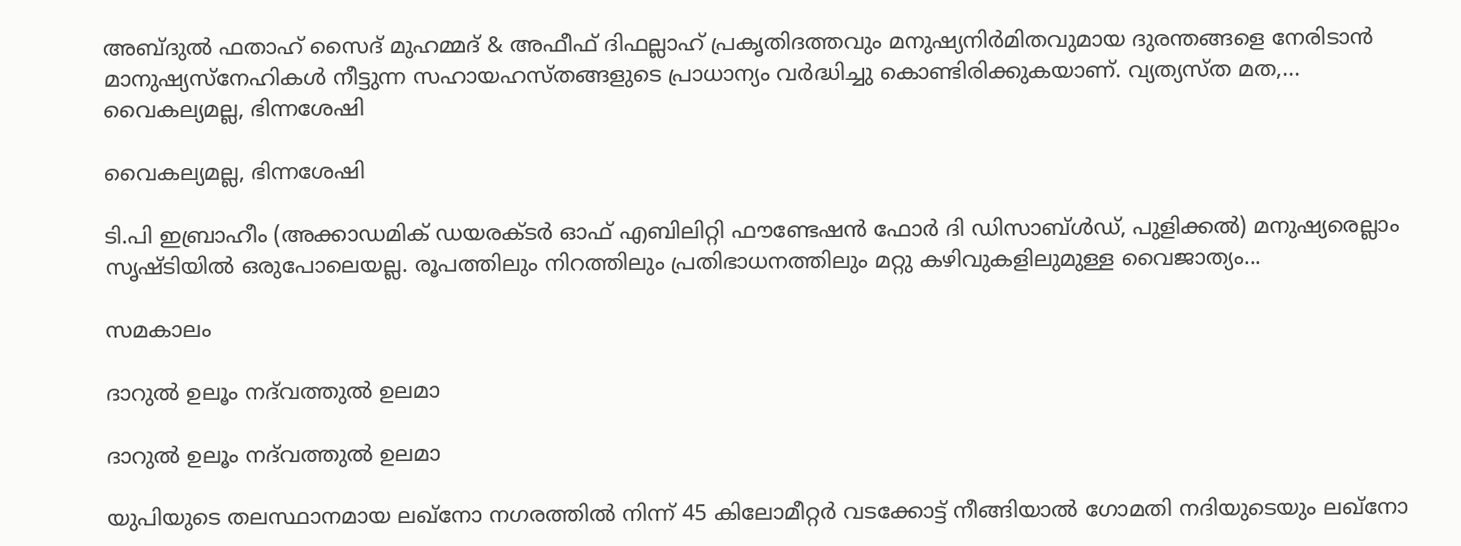അബ്ദുല്‍ ഫതാഹ് സൈദ് മുഹമ്മദ് & അഫീഫ് ദിഫല്ലാഹ് പ്രകൃതിദത്തവും മനുഷ്യനിര്‍മിതവുമായ ദുരന്തങ്ങളെ നേരിടാന്‍ മാനുഷ്യസ്‌നേഹികള്‍ നീട്ടുന്ന സഹായഹസ്തങ്ങളുടെ പ്രാധാന്യം വര്‍ദ്ധിച്ചു കൊണ്ടിരിക്കുകയാണ്. വ്യത്യസ്ത മത,...
വൈകല്യമല്ല, ഭിന്നശേഷി

വൈകല്യമല്ല, ഭിന്നശേഷി

ടി.പി ഇബ്രാഹീം (അക്കാഡമിക് ഡയരക്ടര്‍ ഓഫ് എബിലിറ്റി ഫൗണ്ടേഷന്‍ ഫോര്‍ ദി ഡിസാബ്ള്‍ഡ്, പുളിക്കല്‍) മനുഷ്യരെല്ലാം സൃഷ്ടിയില്‍ ഒരുപോലെയല്ല. രൂപത്തിലും നിറത്തിലും പ്രതിഭാധനത്തിലും മറ്റു കഴിവുകളിലുമുള്ള വൈജാത്യം...

സമകാലം

ദാറുല്‍ ഉലൂം നദ്‌വത്തുല്‍ ഉലമാ

ദാറുല്‍ ഉലൂം നദ്‌വത്തുല്‍ ഉലമാ

യുപിയുടെ തലസ്ഥാനമായ ലഖ്‌നോ നഗരത്തില്‍ നിന്ന് 45 കിലോമീറ്റര്‍ വടക്കോട്ട് നീങ്ങിയാല്‍ ഗോമതി നദിയുടെയും ലഖ്‌നോ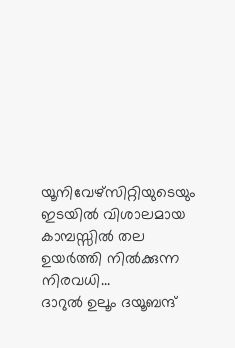യൂനിവേഴ്‌സിറ്റിയുടെയും ഇടയില്‍ വിശാലമായ കാമ്പസ്സില്‍ തല ഉയര്‍ത്തി നില്‍ക്കുന്ന നിരവധി...
ദാറുല്‍ ഉലൂം ദയൂബന്ദ്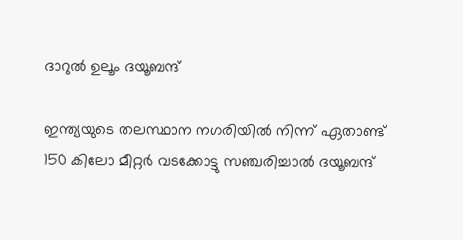ദാറുല്‍ ഉലൂം ദയൂബന്ദ്

ഇന്ത്യയുടെ തലസ്ഥാന നഗരിയില്‍ നിന്ന് ഏതാണ്ട് 150 കിലോ മീറ്റര്‍ വടക്കോട്ടു സഞ്ചരിച്ചാല്‍ ദയൂബന്ദ്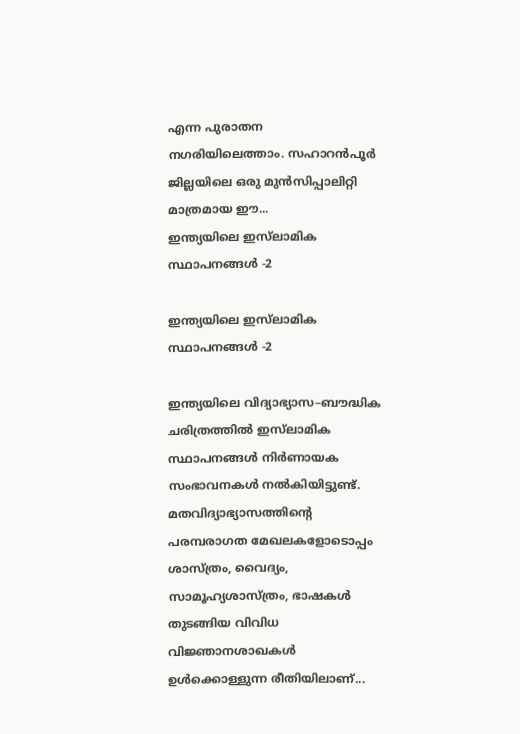എന്ന പുരാതന നഗരിയിലെത്താം. സഹാറന്‍പൂര്‍ ജില്ലയിലെ ഒരു മുന്‍സിപ്പാലിറ്റി മാത്രമായ ഈ...
ഇന്ത്യയിലെ ഇസ്‌ലാമിക സ്ഥാപനങ്ങള്‍ -2

ഇന്ത്യയിലെ ഇസ്‌ലാമിക സ്ഥാപനങ്ങള്‍ -2

ഇന്ത്യയിലെ വിദ്യാഭ്യാസ–ബൗദ്ധിക ചരിത്രത്തില്‍ ഇസ്‌ലാമിക സ്ഥാപനങ്ങള്‍ നിര്‍ണായക സംഭാവനകള്‍ നല്‍കിയിട്ടുണ്ട്. മതവിദ്യാഭ്യാസത്തിന്റെ പരമ്പരാഗത മേഖലകളോടൊപ്പം ശാസ്ത്രം, വൈദ്യം, സാമൂഹ്യശാസ്ത്രം, ഭാഷകള്‍ തുടങ്ങിയ വിവിധ വിജ്ഞാനശാഖകള്‍ ഉള്‍ക്കൊള്ളുന്ന രീതിയിലാണ്...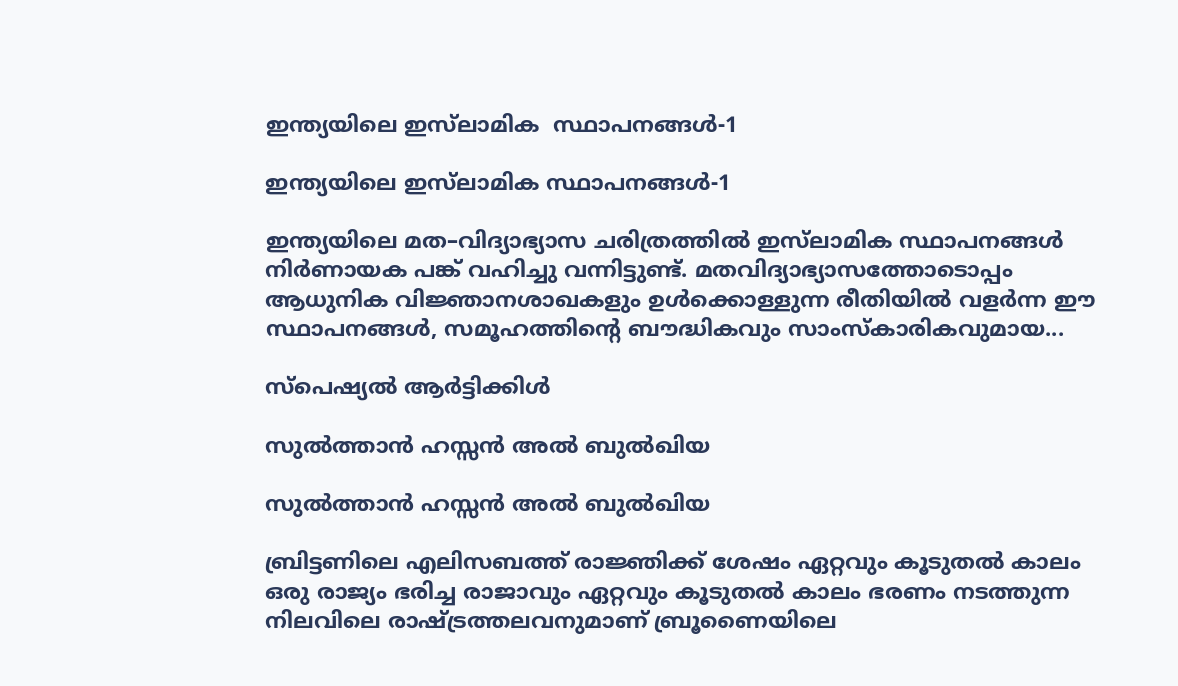ഇന്ത്യയിലെ ഇസ്‌ലാമിക  സ്ഥാപനങ്ങള്‍-1

ഇന്ത്യയിലെ ഇസ്‌ലാമിക സ്ഥാപനങ്ങള്‍-1

ഇന്ത്യയിലെ മത–വിദ്യാഭ്യാസ ചരിത്രത്തില്‍ ഇസ്‌ലാമിക സ്ഥാപനങ്ങള്‍ നിര്‍ണായക പങ്ക് വഹിച്ചു വന്നിട്ടുണ്ട്. മതവിദ്യാഭ്യാസത്തോടൊപ്പം ആധുനിക വിജ്ഞാനശാഖകളും ഉള്‍ക്കൊള്ളുന്ന രീതിയില്‍ വളര്‍ന്ന ഈ സ്ഥാപനങ്ങള്‍, സമൂഹത്തിന്റെ ബൗദ്ധികവും സാംസ്‌കാരികവുമായ...

സ്പെഷ്യൽ ആർട്ടിക്കിൾ

സുല്‍ത്താന്‍ ഹസ്സന്‍ അല്‍ ബുല്‍ഖിയ

സുല്‍ത്താന്‍ ഹസ്സന്‍ അല്‍ ബുല്‍ഖിയ

ബ്രിട്ടണിലെ എലിസബത്ത് രാജ്ഞിക്ക് ശേഷം ഏറ്റവും കൂടുതല്‍ കാലം ഒരു രാജ്യം ഭരിച്ച രാജാവും ഏറ്റവും കൂടുതല്‍ കാലം ഭരണം നടത്തുന്ന നിലവിലെ രാഷ്ട്രത്തലവനുമാണ് ബ്രൂണൈയിലെ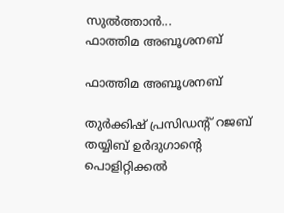സുല്‍ത്താന്‍...
ഫാത്തിമ അബൂശനബ്

ഫാത്തിമ അബൂശനബ്

തുര്‍ക്കിഷ് പ്രസിഡന്റ് റജബ് തയ്യിബ് ഉര്‍ദുഗാന്റെ പൊളിറ്റിക്കല്‍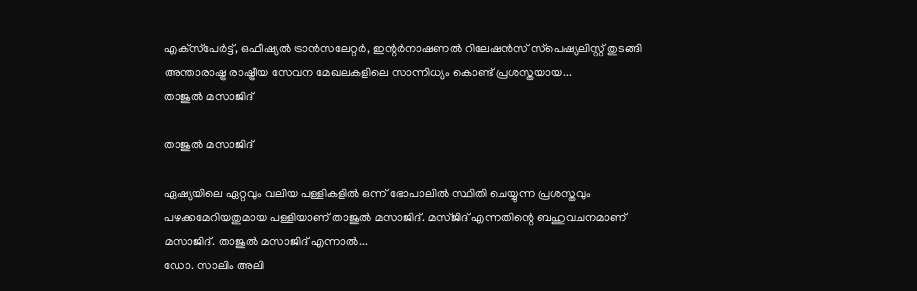എക്‌സ്‌പേര്‍ട്ട്, ഒഫീഷ്യല്‍ ട്രാന്‍സലേറ്റര്‍, ഇന്റര്‍നാഷണല്‍ റിലേഷന്‍സ് സ്‌പെഷ്യലിസ്റ്റ് തുടങ്ങി അന്താരാഷ്ട്ര രാഷ്ട്രീയ സേവന മേഖലകളിലെ സാന്നിധ്യം കൊണ്ട് പ്രശസ്തയായ...
താജുല്‍ മസാജിദ്

താജുല്‍ മസാജിദ്

ഏഷ്യയിലെ ഏറ്റവും വലിയ പള്ളികളില്‍ ഒന്ന് ഭോപാലില്‍ സ്ഥിതി ചെയ്യുന്ന പ്രശസ്തവും പഴക്കമേറിയതുമായ പള്ളിയാണ് താജുല്‍ മസാജിദ്. മസ്ജിദ് എന്നതിന്റെ ബഹുവചനമാണ് മസാജിദ്. താജുല്‍ മസാജിദ് എന്നാല്‍...
ഡോ. സാലിം അലി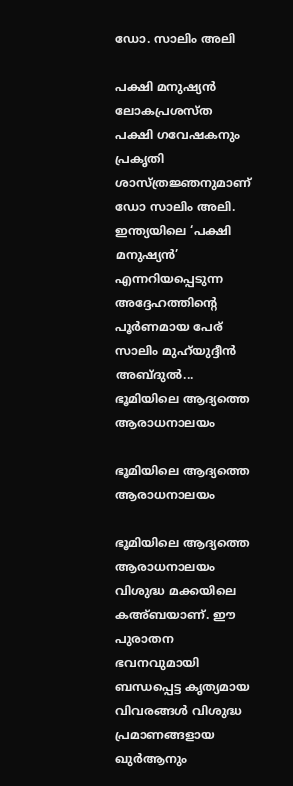ഡോ. സാലിം അലി

പക്ഷി മനുഷ്യന്‍ ലോകപ്രശസ്ത പക്ഷി ഗവേഷകനും പ്രകൃതി ശാസ്ത്രജ്ഞനുമാണ് ഡോ സാലിം അലി. ഇന്ത്യയിലെ ‘പക്ഷി മനുഷ്യന്‍’ എന്നറിയപ്പെടുന്ന അദ്ദേഹത്തിന്റെ പൂര്‍ണമായ പേര് സാലിം മുഹ്‌യുദ്ദീന്‍ അബ്ദുല്‍...
ഭൂമിയിലെ ആദ്യത്തെ ആരാധനാലയം

ഭൂമിയിലെ ആദ്യത്തെ ആരാധനാലയം

ഭൂമിയിലെ ആദ്യത്തെ ആരാധനാലയം വിശുദ്ധ മക്കയിലെ കഅ്ബയാണ്. ഈ പുരാതന ഭവനവുമായി ബന്ധപ്പെട്ട കൃത്യമായ വിവരങ്ങള്‍ വിശുദ്ധ പ്രമാണങ്ങളായ ഖുര്‍ആനും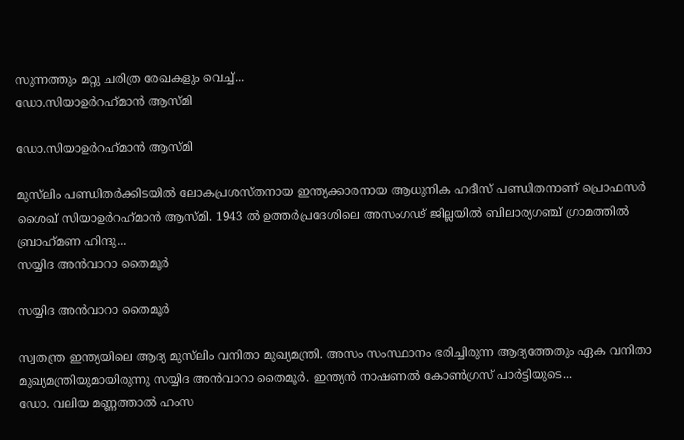സുന്നത്തും മറ്റു ചരിത്ര രേഖകളും വെച്ച്...
ഡോ.സിയാഉര്‍റഹ്‌മാന്‍ ആസ്മി

ഡോ.സിയാഉര്‍റഹ്‌മാന്‍ ആസ്മി

മുസ്‌ലിം പണ്ഡിതര്‍ക്കിടയില്‍ ലോകപ്രശസ്തനായ ഇന്ത്യക്കാരനായ ആധുനിക ഹദീസ് പണ്ഡിതനാണ് പ്രൊഫസര്‍ ശൈഖ് സിയാഉര്‍റഹ്‌മാന്‍ ആസ്മി. 1943 ല്‍ ഉത്തര്‍പ്രദേശിലെ അസംഗഢ് ജില്ലയില്‍ ബിലാര്യഗഞ്ച് ഗ്രാമത്തില്‍ ബ്രാഹ്‌മണ ഹിന്ദു...
സയ്യിദ അന്‍വാറാ തൈമൂര്‍

സയ്യിദ അന്‍വാറാ തൈമൂര്‍

സ്വതന്ത്ര ഇന്ത്യയിലെ ആദ്യ മുസ്‌ലിം വനിതാ മുഖ്യമന്ത്രി. അസം സംസ്ഥാനം ഭരിച്ചിരുന്ന ആദ്യത്തേതും ഏക വനിതാ മുഖ്യമന്ത്രിയുമായിരുന്നു സയ്യിദ അന്‍വാറാ തൈമൂര്‍. ഇന്ത്യന്‍ നാഷണല്‍ കോണ്‍ഗ്രസ് പാര്‍ട്ടിയുടെ...
ഡോ. വലിയ മണ്ണത്താല്‍ ഹംസ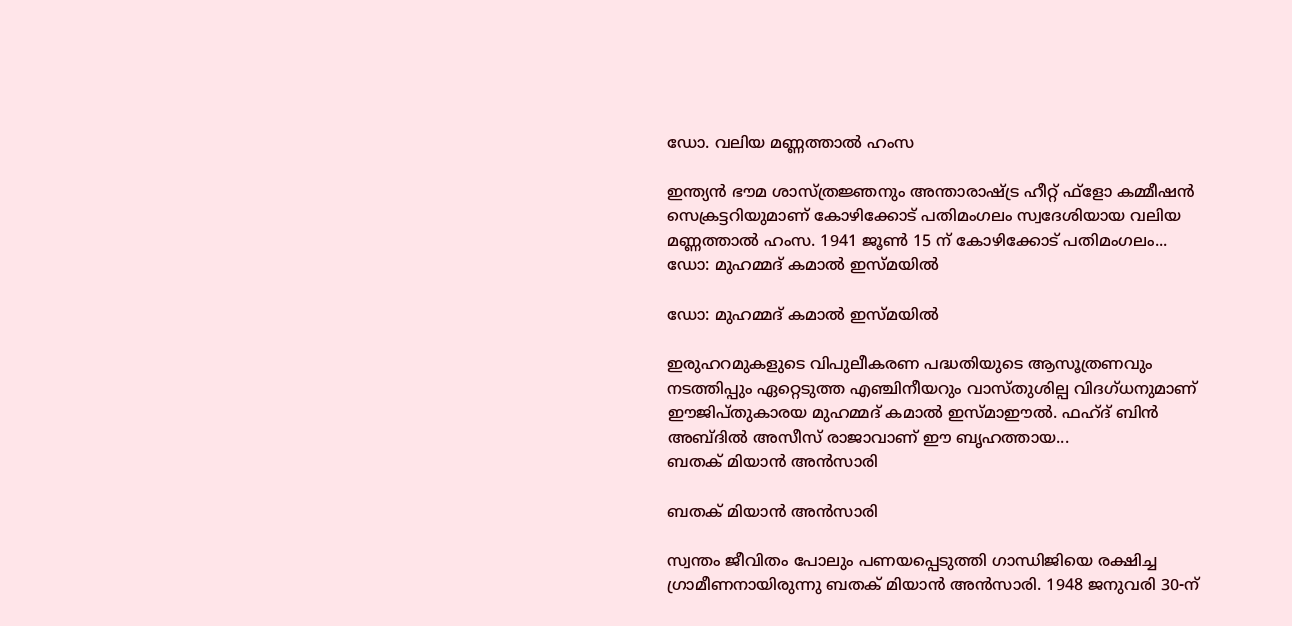ഡോ. വലിയ മണ്ണത്താല്‍ ഹംസ

ഇന്ത്യന്‍ ഭൗമ ശാസ്ത്രജ്ഞനും അന്താരാഷ്ട്ര ഹീറ്റ് ഫ്‌ളോ കമ്മീഷന്‍ സെക്രട്ടറിയുമാണ് കോഴിക്കോട് പതിമംഗലം സ്വദേശിയായ വലിയ മണ്ണത്താല്‍ ഹംസ. 1941 ജൂണ്‍ 15 ന് കോഴിക്കോട് പതിമംഗലം...
ഡോ: മുഹമ്മദ് കമാല്‍ ഇസ്മയില്‍

ഡോ: മുഹമ്മദ് കമാല്‍ ഇസ്മയില്‍

ഇരുഹറമുകളുടെ വിപുലീകരണ പദ്ധതിയുടെ ആസൂത്രണവും നടത്തിപ്പും ഏറ്റെടുത്ത എഞ്ചിനീയറും വാസ്തുശില്പ വിദഗ്ധനുമാണ് ഈജിപ്തുകാരയ മുഹമ്മദ് കമാല്‍ ഇസ്മാഈല്‍. ഫഹ്ദ് ബിന്‍ അബ്ദില്‍ അസീസ് രാജാവാണ് ഈ ബൃഹത്തായ...
ബതക് മിയാന്‍ അന്‍സാരി

ബതക് മിയാന്‍ അന്‍സാരി

സ്വന്തം ജീവിതം പോലും പണയപ്പെടുത്തി ഗാന്ധിജിയെ രക്ഷിച്ച ഗ്രാമീണനായിരുന്നു ബതക് മിയാന്‍ അന്‍സാരി. 1948 ജനുവരി 30-ന്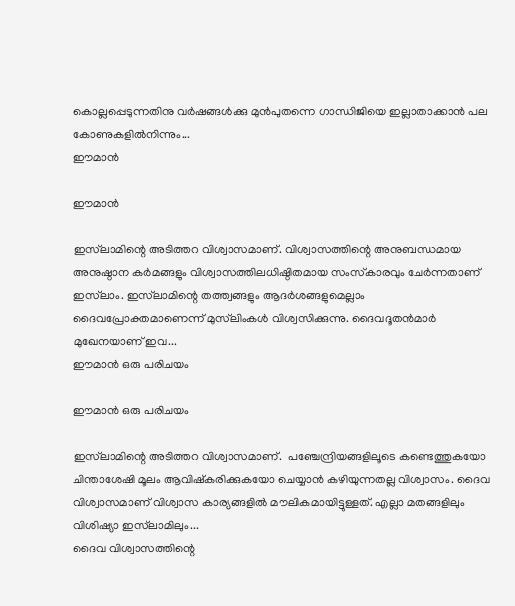കൊല്ലപ്പെടുന്നതിനു വര്‍ഷങ്ങള്‍ക്കു മുന്‍പുതന്നെ ഗാന്ധിജിയെ ഇല്ലാതാക്കാന്‍ പല കോണുകളില്‍നിന്നും...
ഈമാന്‍

ഈമാന്‍

ഇസ്‌ലാമിന്റെ അടിത്തറ വിശ്വാസമാണ്. വിശ്വാസത്തിന്റെ അനുബന്ധമായ അനുഷ്ഠാന കര്‍മങ്ങളും വിശ്വാസത്തിലധിഷ്ഠിതമായ സംസ്‌കാരവും ചേര്‍ന്നതാണ് ഇസ്‌ലാം. ഇസ്‌ലാമിന്റെ തത്ത്വങ്ങളും ആദര്‍ശങ്ങളുമെല്ലാം ദൈവപ്രോക്തമാണെന്ന് മുസ്‌ലിംകള്‍ വിശ്വസിക്കുന്നു. ദൈവദൂതന്‍മാര്‍ മുഖേനയാണ് ഇവ...
ഈമാന്‍ ഒരു പരിചയം

ഈമാന്‍ ഒരു പരിചയം

ഇസ്‌ലാമിന്റെ അടിത്തറ വിശ്വാസമാണ്.  പഞ്ചേന്ദ്രിയങ്ങളിലൂടെ കണ്ടെത്തുകയോ ചിന്താശേഷി മൂലം ആവിഷ്‌കരിക്കുകയോ ചെയ്യാന്‍ കഴിയുന്നതല്ല വിശ്വാസം. ദൈവ വിശ്വാസമാണ് വിശ്വാസ കാര്യങ്ങളില്‍ മൗലികമായിട്ടുള്ളത്. എല്ലാ മതങ്ങളിലും വിശിഷ്യാ ഇസ്‌ലാമിലും...
ദൈവ വിശ്വാസത്തിന്റെ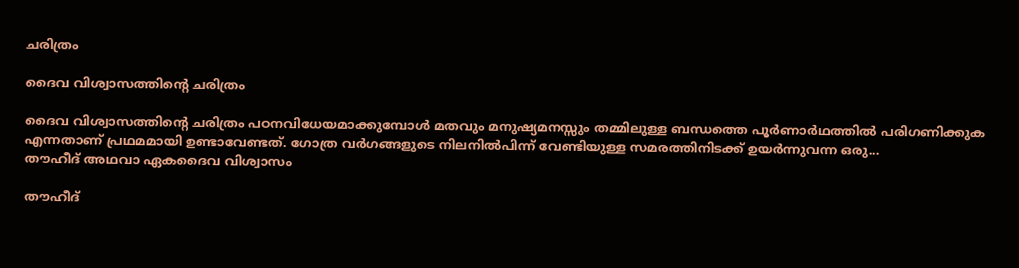ചരിത്രം

ദൈവ വിശ്വാസത്തിന്റെ ചരിത്രം

ദൈവ വിശ്വാസത്തിന്റെ ചരിത്രം പഠനവിധേയമാക്കുമ്പോള്‍ മതവും മനുഷ്യമനസ്സും തമ്മിലുള്ള ബന്ധത്തെ പൂര്‍ണാര്‍ഥത്തില്‍ പരിഗണിക്കുക എന്നതാണ് പ്രഥമമായി ഉണ്ടാവേണ്ടത്. ഗോത്ര വര്‍ഗങ്ങളുടെ നിലനില്‍പിന്ന് വേണ്ടിയുള്ള സമരത്തിനിടക്ക് ഉയര്‍ന്നുവന്ന ഒരു...
തൗഹീദ് അഥവാ ഏകദൈവ വിശ്വാസം

തൗഹീദ്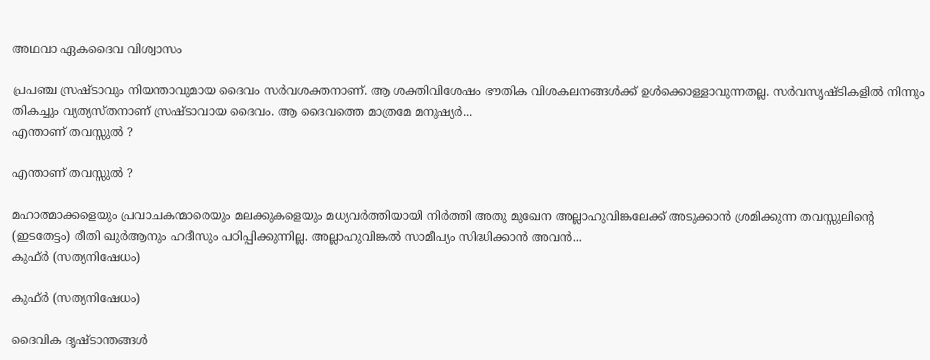അഥവാ ഏകദൈവ വിശ്വാസം

പ്രപഞ്ച സ്രഷ്ടാവും നിയന്താവുമായ ദൈവം സര്‍വശക്തനാണ്. ആ ശക്തിവിശേഷം ഭൗതിക വിശകലനങ്ങള്‍ക്ക് ഉള്‍ക്കൊള്ളാവുന്നതല്ല. സര്‍വസൃഷ്ടികളില്‍ നിന്നും തികച്ചും വ്യത്യസ്തനാണ് സ്രഷ്ടാവായ ദൈവം. ആ ദൈവത്തെ മാത്രമേ മനുഷ്യര്‍...
എന്താണ് തവസ്സുല്‍ ?

എന്താണ് തവസ്സുല്‍ ?

മഹാത്മാക്കളെയും പ്രവാചകന്മാരെയും മലക്കുകളെയും മധ്യവര്‍ത്തിയായി നിര്‍ത്തി അതു മുഖേന അല്ലാഹുവിങ്കലേക്ക് അടുക്കാന്‍ ശ്രമിക്കുന്ന തവസ്സുലിന്റെ (ഇടതേട്ടം) രീതി ഖുര്‍ആനും ഹദീസും പഠിപ്പിക്കുന്നില്ല. അല്ലാഹുവിങ്കല്‍ സാമീപ്യം സിദ്ധിക്കാന്‍ അവന്‍...
കുഫ്ര്‍ (സത്യനിഷേധം)

കുഫ്ര്‍ (സത്യനിഷേധം)

ദൈവിക ദൃഷ്‌ടാന്തങ്ങൾ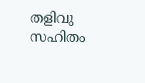തളിവു സഹിതം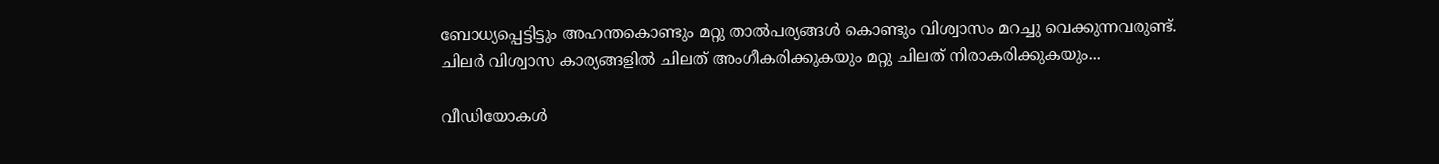ബോധ്യപ്പെട്ടിട്ടും അഹന്തകൊണ്ടും മറ്റു താൽപര്യങ്ങൾ കൊണ്ടും വിശ്വാസം മറച്ചു വെക്കുന്നവരുണ്ട്‌. ചിലർ വിശ്വാസ കാര്യങ്ങളിൽ ചിലത്‌ അംഗീകരിക്കുകയും മറ്റു ചിലത്‌ നിരാകരിക്കുകയും...

വീഡിയോകൾ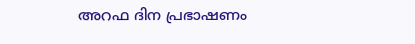അറഫ ദിന പ്രഭാഷണം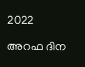2022

അറഫ ദിന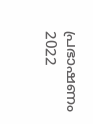പ്രഭാഷണം 2022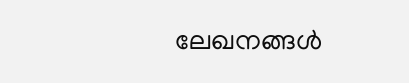ലേഖനങ്ങൾ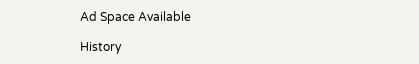Ad Space Available

History